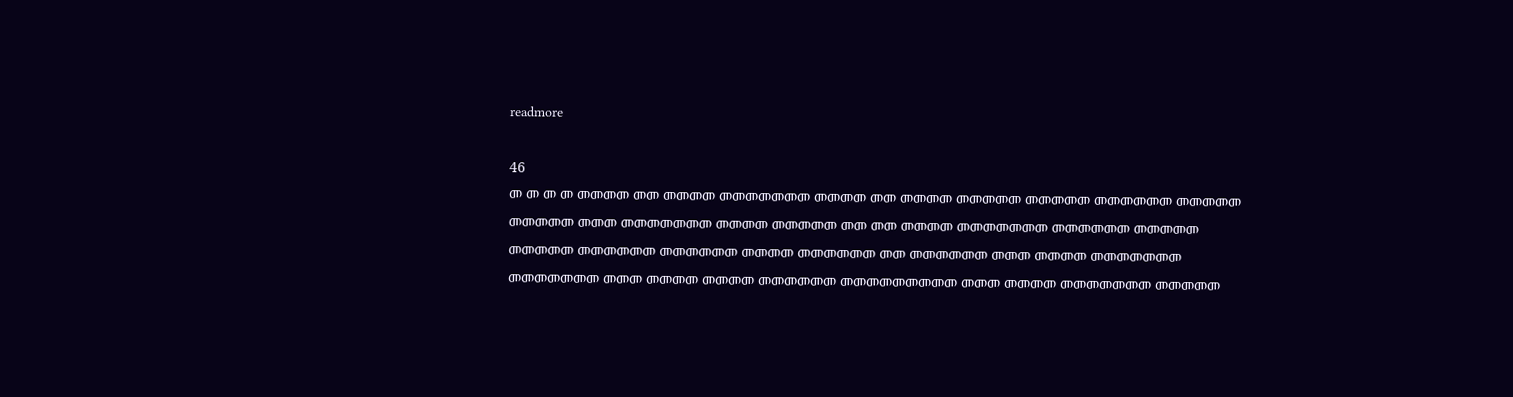readmore

46
መ መ መ መ መመመመ መመ መመመመ መመመመመመመ መመመመ መመ መመመመ መመመመመ መመመመመ መመመመመመ መመመመመ መመመመመ መመመ መመመመመመመ መመመመ መመመመመ መመ መመ መመመመ መመመመመመመ መመመመመመ መመመመመ መመመመመ መመመመመመ መመመመመመ መመመመ መመመመመመ መመ መመመመመመ መመመ መመመመ መመመመመመመ መመመመመመመ መመመ መመመመ መመመመ መመመመመመ መመመመመመመመመ መመመ መመመመ መመመመመመመ መመመመመ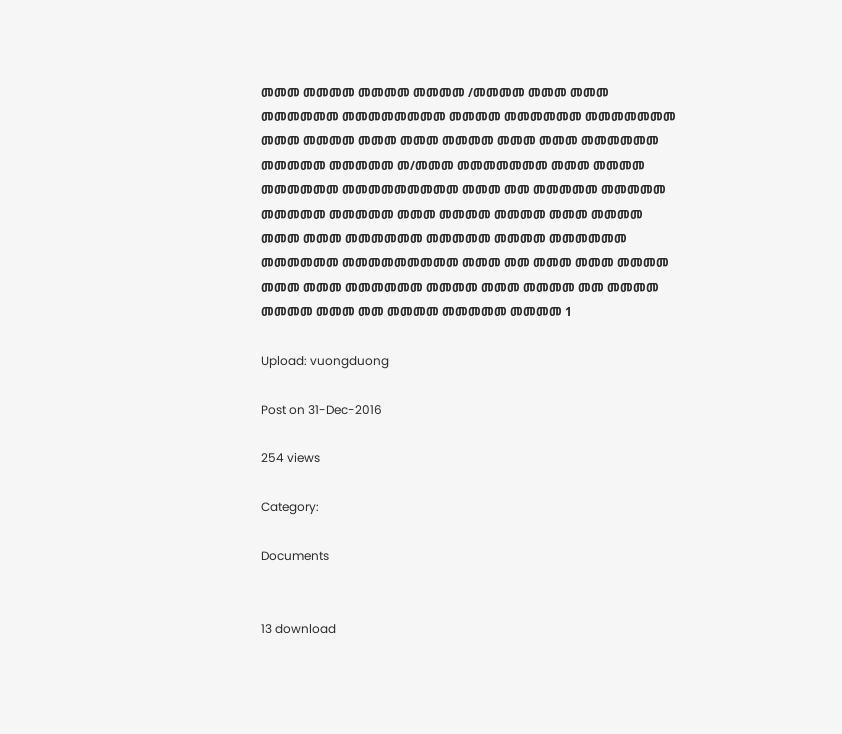መመመ መመመመ መመመመ መመመመ /መመመመ መመመ መመመ መመመመመመ መመመመመመመመ መመመመ መመመመመመ መመመመመመመ መመመ መመመመ መመመ መመመ መመመመ መመመ መመመ መመመመመመ መመመመመ መመመመመ መ/መመመ መመመመመመመ መመመ መመመመ መመመመመመ መመመመመመመመመ መመመ መመ መመመመመ መመመመመ መመመመመ መመመመመ መመመ መመመመ መመመመ መመመ መመመመ መመመ መመመ መመመመመመ መመመመመ መመመመ መመመመመመ መመመመመመ መመመመመመመመመ መመመ መመ መመመ መመመ መመመመ መመመ መመመ መመመመመመ መመመመ መመመ መመመመ መመ መመመመ መመመመ መመመ መመ መመመመ መመመመመ መመመመ 1

Upload: vuongduong

Post on 31-Dec-2016

254 views

Category:

Documents


13 download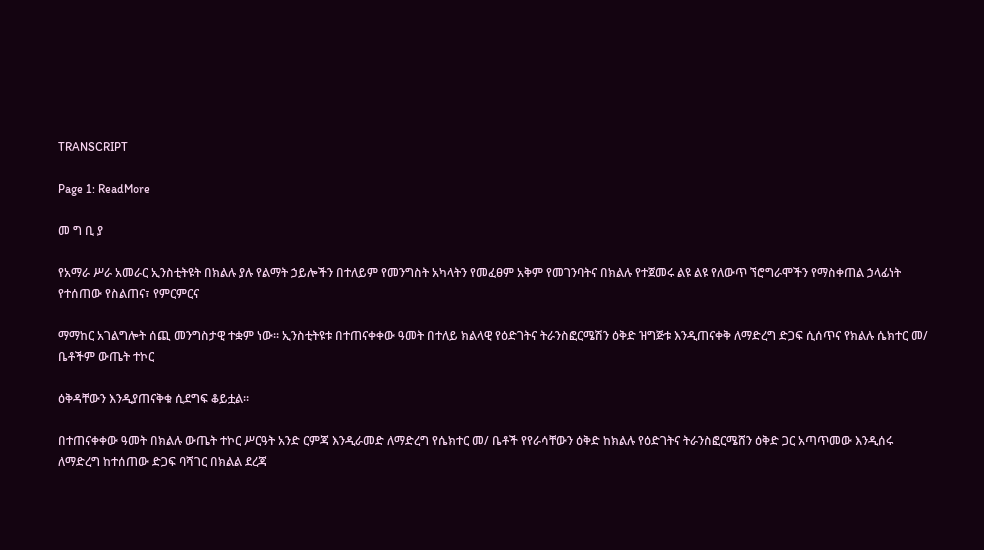TRANSCRIPT

Page 1: ReadMore

መ ግ ቢ ያ

የአማራ ሥራ አመራር ኢንስቲትዩት በክልሉ ያሉ የልማት ኃይሎችን በተለይም የመንግስት አካላትን የመፈፀም አቅም የመገንባትና በክልሉ የተጀመሩ ልዩ ልዩ የለውጥ ኘሮግራሞችን የማስቀጠል ኃላፊነት የተሰጠው የስልጠና፣ የምርምርና

ማማከር አገልግሎት ሰጪ መንግስታዊ ተቋም ነው፡፡ ኢንስቲትዩቱ በተጠናቀቀው ዓመት በተለይ ክልላዊ የዕድገትና ትራንስፎርሜሽን ዕቅድ ዝግጅቱ እንዲጠናቀቅ ለማድረግ ድጋፍ ሲሰጥና የክልሉ ሴክተር መ/ ቤቶችም ውጤት ተኮር

ዕቅዳቸውን እንዲያጠናቅቁ ሲደግፍ ቆይቷል፡፡

በተጠናቀቀው ዓመት በክልሉ ውጤት ተኮር ሥርዓት አንድ ርምጃ እንዲራመድ ለማድረግ የሴክተር መ/ ቤቶች የየራሳቸውን ዕቅድ ከክልሉ የዕድገትና ትራንስፎርሜሸን ዕቅድ ጋር አጣጥመው እንዲሰሩ ለማድረግ ከተሰጠው ድጋፍ ባሻገር በክልል ደረጃ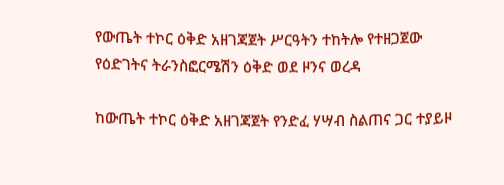የውጤት ተኮር ዕቅድ አዘገጃጀት ሥርዓትን ተከትሎ የተዘጋጀው የዕድገትና ትራንስፎርሜሽን ዕቅድ ወደ ዞንና ወረዳ

ከውጤት ተኮር ዕቅድ አዘገጃጀት የንድፈ ሃሣብ ስልጠና ጋር ተያይዞ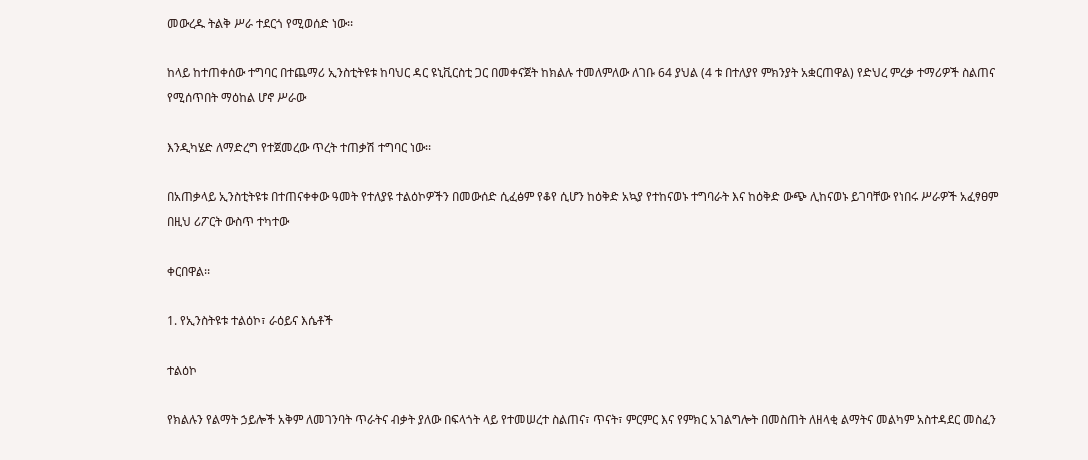መውረዱ ትልቅ ሥራ ተደርጎ የሚወሰድ ነው፡፡

ከላይ ከተጠቀሰው ተግባር በተጨማሪ ኢንስቲትዩቱ ከባህር ዳር ዩኒቪርስቲ ጋር በመቀናጀት ከክልሉ ተመለምለው ለገቡ 64 ያህል (4 ቱ በተለያየ ምክንያት አቋርጠዋል) የድህረ ምረቃ ተማሪዎች ስልጠና የሚሰጥበት ማዕከል ሆኖ ሥራው

እንዲካሄድ ለማድረግ የተጀመረው ጥረት ተጠቃሽ ተግባር ነው፡፡

በአጠቃላይ ኢንስቲትዩቱ በተጠናቀቀው ዓመት የተለያዩ ተልዕኮዎችን በመውሰድ ሲፈፅም የቆየ ሲሆን ከዕቅድ አኳያ የተከናወኑ ተግባራት እና ከዕቅድ ውጭ ሊከናወኑ ይገባቸው የነበሩ ሥራዎች አፈፃፀም በዚህ ሪፖርት ውስጥ ተካተው

ቀርበዋል፡፡

1. የኢንስትዩቱ ተልዕኮ፣ ራዕይና እሴቶች

ተልዕኮ

የክልሉን የልማት ኃይሎች አቅም ለመገንባት ጥራትና ብቃት ያለው በፍላጎት ላይ የተመሠረተ ስልጠና፣ ጥናት፣ ምርምር እና የምክር አገልግሎት በመስጠት ለዘላቂ ልማትና መልካም አስተዳደር መስፈን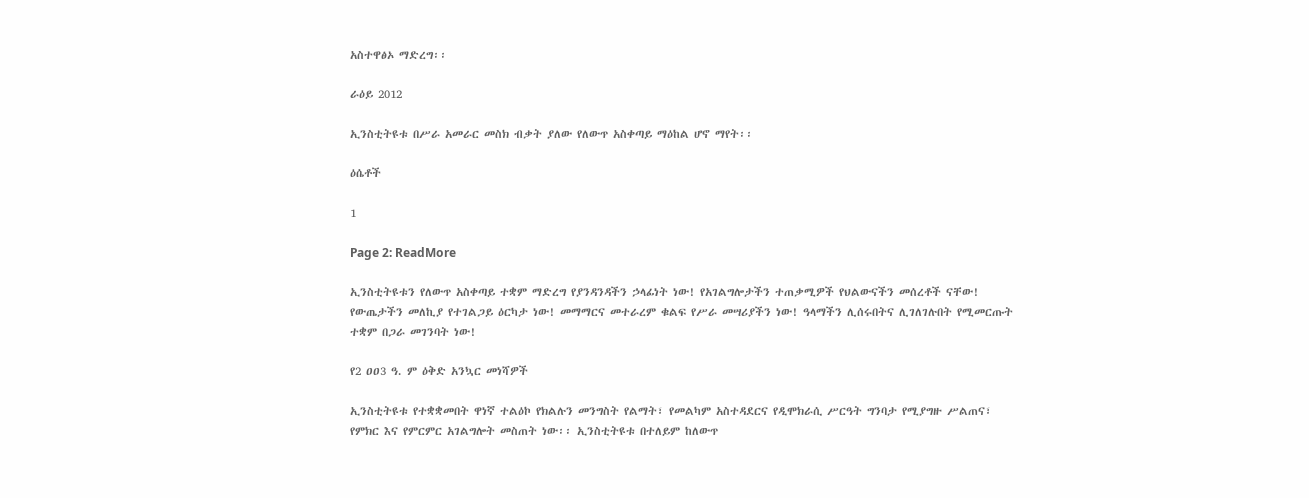አስተዋፅኦ ማድረግ፡፡

ራዕይ 2012

ኢንስቲትዩቱ በሥራ አመራር መስክ ብቃት ያለው የለውጥ አስቀጣይ ማዕከል ሆኖ ማየት፡፡

ዕሴቶች

1

Page 2: ReadMore

ኢንስቲትዩቱን የለውጥ አስቀጣይ ተቋም ማድረግ የያንዳንዳችን ኃላፊነት ነው! የአገልግሎታችን ተጠቃሚዎች የህልውናችን መሰረቶች ናቸው! የውጤታችን መለኪያ የተገልጋይ ዕርካታ ነው! መማማርና መተራረም ቁልፍ የሥራ መሣሪያችን ነው! ዓላማችን ሊሰሩበትና ሊገለገሉበት የሚመርጡት ተቋም በጋራ መገንባት ነው!

የ2 ዐዐ3 ዓ. ም ዕቅድ አንኳር መነሻዎች

ኢንስቲትዩቱ የተቋቋመበት ዋነኛ ተልዕኮ የክልሉን መንግስት የልማት፣ የመልካም አስተዳደርና የዲሞክራሲ ሥርዓት ግንባታ የሚያግዙ ሥልጠና፣ የምክር እና የምርምር አገልግሎት መስጠት ነው፡፡ ኢንስቲትዩቱ በተለይም ከለውጥ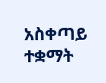አስቀጣይ ተቋማት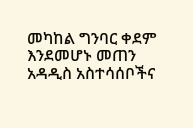መካከል ግንባር ቀደም እንደመሆኑ መጠን አዳዲስ አስተሳሰቦችና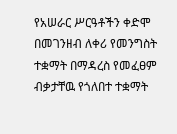የአሠራር ሥርዓቶችን ቀድሞ በመገንዘብ ለቀሪ የመንግስት ተቋማት በማዳረስ የመፈፀም ብቃታቸዉ የጎለበተ ተቋማት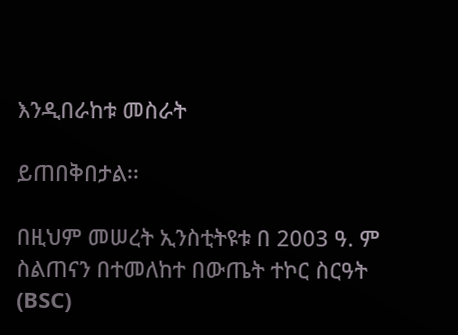እንዲበራከቱ መስራት

ይጠበቅበታል፡፡

በዚህም መሠረት ኢንስቲትዩቱ በ 2003 ዓ. ም ስልጠናን በተመለከተ በውጤት ተኮር ስርዓት (BSC)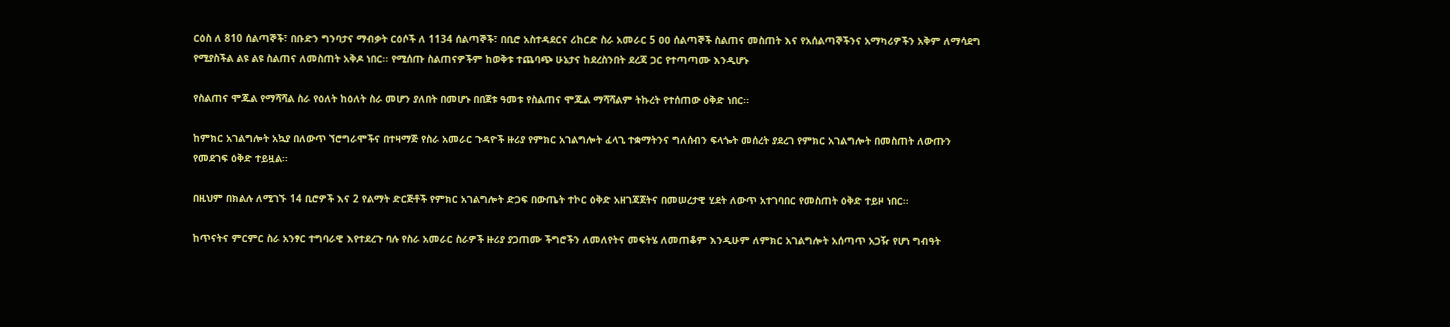ርዕስ ለ 810 ሰልጣኞች፣ በቡድን ግንባታና ማብቃት ርዕሶች ለ 1134 ሰልጣኞች፣ በቢሮ አስተዳደርና ሪከርድ ስራ አመራር 5 ዐዐ ሰልጣኞች ስልጠና መስጠት እና የአሰልጣኞችንና አማካሪዎችን አቅም ለማሳደግ የሚያስችል ልዩ ልዩ ስልጠና ለመስጠት አቅዶ ነበር፡፡ የሚሰጡ ስልጠናዎችም ከወቅቱ ተጨባጭ ሁኔታና ከደረስንበት ደረጃ ጋር የተጣጣሙ እንዲሆኑ

የስልጠና ሞጁል የማሻሻል ስራ የዕለት ከዕለት ስራ መሆን ያለበት በመሆኑ በበጀቱ ዓመቱ የስልጠና ሞጁል ማሻሻልም ትኩረት የተሰጠው ዕቅድ ነበር፡፡

ከምክር አገልግሎት አኳያ በለውጥ ኘሮግራሞችና በተዛማጅ የስራ አመራር ጉዳዮች ዙሪያ የምክር አገልግሎት ፈላጊ ተቋማትንና ግለሰብን ፍላጐት መሰረት ያደረገ የምክር አገልግሎት በመስጠት ለውጡን የመደገፍ ዕቅድ ተይዟል፡፡

በዚህም በክልሉ ለሚገኙ 14 ቢሮዎች እና 2 የልማት ድርጅቶች የምክር አገልግሎት ድጋፍ በውጤት ተኮር ዕቅድ አዘገጃጀትና በመሠረታዊ ሂደት ለውጥ አተገባበር የመስጠት ዕቅድ ተይዞ ነበር፡፡

ከጥናትና ምርምር ስራ አንፃር ተግባራዊ እየተደረጉ ባሉ የስራ አመራር ስራዎች ዙሪያ ያጋጠሙ ችግሮችን ለመለየትና መፍትሄ ለመጠቆም እንዲሁም ለምክር አገልግሎት አሰጣጥ አጋዥ የሆነ ግብዓት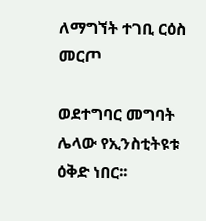ለማግኘት ተገቢ ርዕስ መርጦ

ወደተግባር መግባት ሌላው የኢንስቲትዩቱ ዕቅድ ነበር፡፡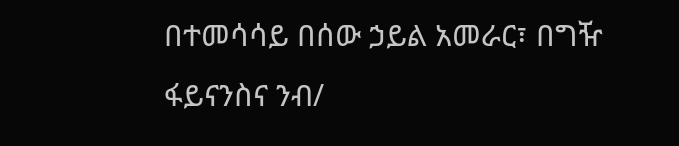በተመሳሳይ በሰው ኃይል አመራር፣ በግዥ ፋይናንስና ንብ/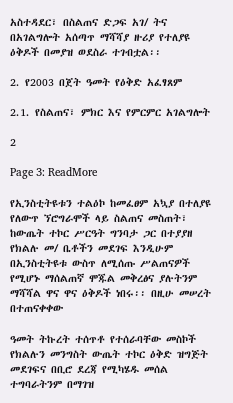አስተዳደር፣ በስልጠና ድጋፍ አገ/ ትና በአገልግሎት አሰጣጥ ማሻሻያ ዙሪያ የተለያዩ ዕቅዶች በመያዝ ወደስራ ተገብቷል፡፡

2. የ2003 በጀት ዓመት የዕቅድ አፈፃጸም

2.1. የስልጠና፣ ምክር እና የምርምር አገልግሎት

2

Page 3: ReadMore

የኢንስቲትዩቱን ተልዕኮ ከመፈፀም አኳያ በተለያዩ የለውጥ ኘሮግራሞች ላይ ስልጠና መስጠት፣ ከውጤት ተኮር ሥርዓት ግንባታ ጋር በተያያዘ የክልሉ መ/ ቤቶችን መደገፍ እንዲሁም በኢንስቲትዩቱ ውስጥ ለሚሰጡ ሥልጠናዎች የሚሆኑ ማሰልጠኛ ሞጁል መቅረፅና ያሉትንም ማሻሻል ዋና ዋና ዕቅዶች ነበሩ፡፡ በዚሁ መሠረት በተጠናቀቀው

ዓመት ትኩረት ተሰጥቶ የተሰራባቸው መስኮች የክልሉን መንግስት ውጤት ተኮር ዕቅድ ዝግጅት መደገፍና በቢሮ ደረጃ የሚካሄዱ መሰል ተግባራትንም በማገዝ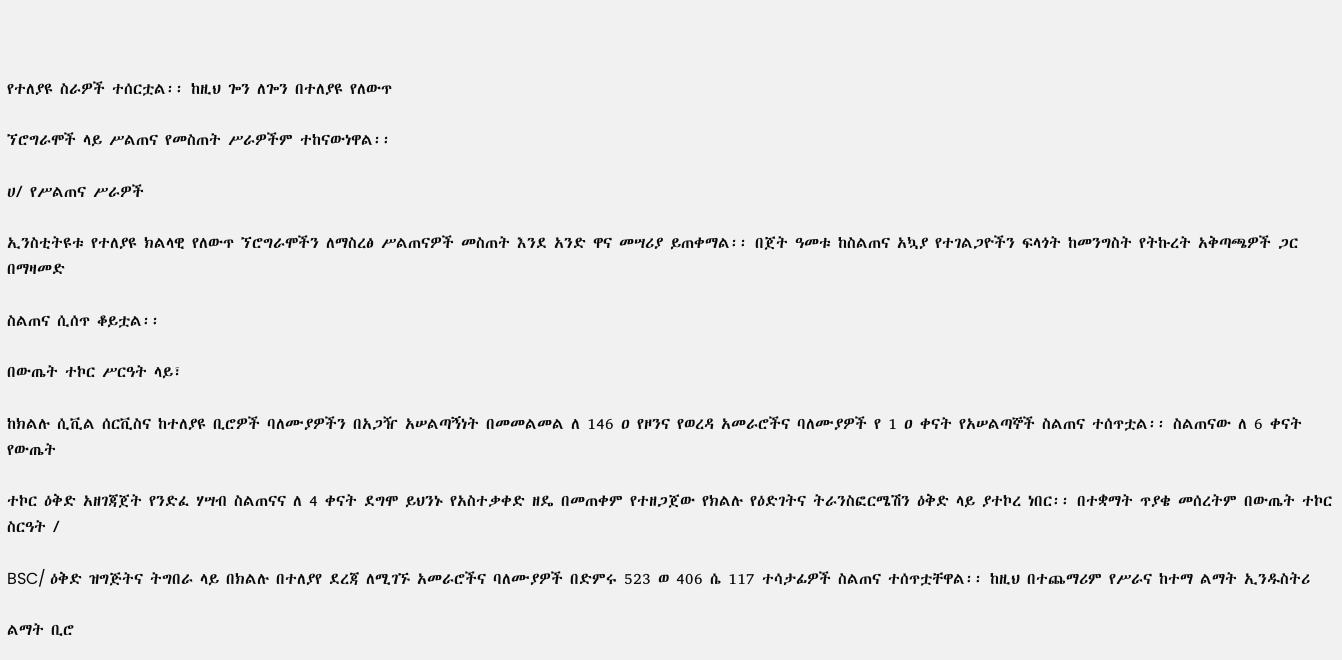የተለያዩ ስራዎች ተሰርቷል፡፡ ከዚህ ጐን ለጐን በተለያዩ የለውጥ

ኘሮግራሞች ላይ ሥልጠና የመስጠት ሥራዎችም ተከናውነዋል፡፡

ሀ/ የሥልጠና ሥራዎች

ኢንስቲትዩቱ የተለያዩ ክልላዊ የለውጥ ኘሮግራሞችን ለማስረፅ ሥልጠናዎች መስጠት እንደ አንድ ዋና መሣሪያ ይጠቀማል፡፡ በጀት ዓመቱ ከስልጠና አኳያ የተገልጋዮችን ፍላጎት ከመንግስት የትኩረት አቅጣጫዎች ጋር በማዛመድ

ስልጠና ሲሰጥ ቆይቷል፡፡

በውጤት ተኮር ሥርዓት ላይ፣

ከክልሉ ሲቪል ሰርቪስና ከተለያዩ ቢሮዎች ባለሙያዎችን በአጋዥ አሠልጣኝነት በመመልመል ለ 146 ዐ የዞንና የወረዳ አመራሮችና ባለሙያዎች የ 1 ዐ ቀናት የአሠልጣኞች ስልጠና ተሰጥቷል፡፡ ስልጠናው ለ 6 ቀናት የውጤት

ተኮር ዕቅድ አዘገጃጀት የንድፈ ሃሣብ ስልጠናና ለ 4 ቀናት ደግሞ ይህንኑ የአስተቃቀድ ዘዴ በመጠቀም የተዘጋጀው የክልሉ የዕድገትና ትራንስፎርሜሽን ዕቅድ ላይ ያተኮረ ነበር፡፡ በተቋማት ጥያቄ መሰረትም በውጤት ተኮር ስርዓት /

BSC/ ዕቅድ ዝግጅትና ትግበራ ላይ በክልሉ በተለያየ ደረጃ ለሚገኙ አመራሮችና ባለሙያዎች በድምሩ 523 ወ 406 ሴ 117 ተሳታፊዎች ስልጠና ተሰጥቷቸዋል፡፡ ከዚህ በተጨማሪም የሥራና ከተማ ልማት ኢንዱስትሪ

ልማት ቢሮ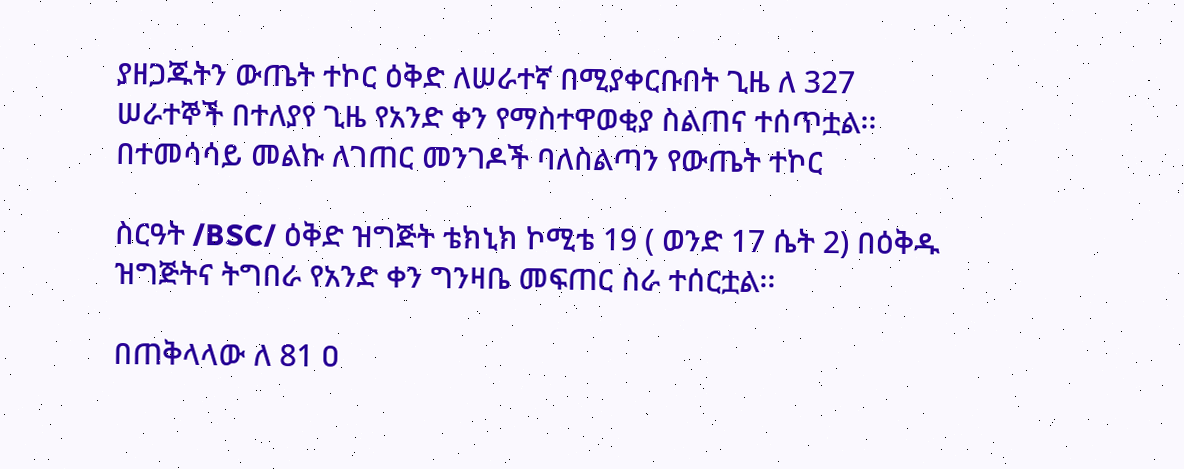ያዘጋጁትን ውጤት ተኮር ዕቅድ ለሠራተኛ በሚያቀርቡበት ጊዜ ለ 327 ሠራተኞች በተለያየ ጊዜ የአንድ ቀን የማስተዋወቂያ ስልጠና ተሰጥቷል፡፡ በተመሳሳይ መልኩ ለገጠር መንገዶች ባለስልጣን የውጤት ተኮር

ስርዓት /BSC/ ዕቅድ ዝግጅት ቴክኒክ ኮሚቴ 19 ( ወንድ 17 ሴት 2) በዕቅዱ ዝግጅትና ትግበራ የአንድ ቀን ግንዛቤ መፍጠር ስራ ተሰርቷል፡፡

በጠቅላላው ለ 81 ዐ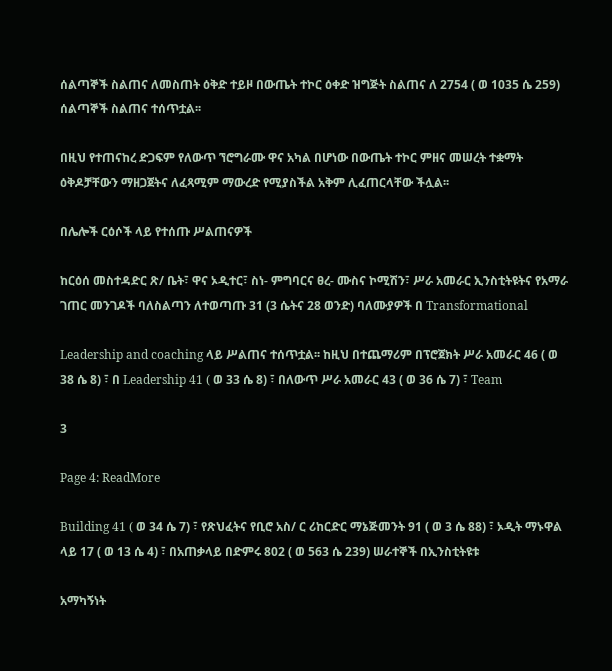ሰልጣኞች ስልጠና ለመስጠት ዕቅድ ተይዞ በውጤት ተኮር ዕቀድ ዝግጅት ስልጠና ለ 2754 ( ወ 1035 ሴ 259) ሰልጣኞች ስልጠና ተሰጥቷል፡፡

በዚህ የተጠናከረ ድጋፍም የለውጥ ኘሮግራሙ ዋና አካል በሆነው በውጤት ተኮር ምዘና መሠረት ተቋማት ዕቅዶቻቸውን ማዘጋጀትና ለፈጻሚም ማውረድ የሚያስችል አቅም ሊፈጠርላቸው ችሏል፡፡

በሌሎች ርዕሶች ላይ የተሰጡ ሥልጠናዎች

ከርዕሰ መስተዳድር ጽ/ ቤት፣ ዋና ኦዲተር፣ ስነ- ምግባርና ፀረ- ሙስና ኮሚሽን፣ ሥራ አመራር ኢንስቲትዩትና የአማራ ገጠር መንገዶች ባለስልጣን ለተወጣጡ 31 (3 ሴትና 28 ወንድ) ባለሙያዎች በ Transformational

Leadership and coaching ላይ ሥልጠና ተሰጥቷል፡፡ ከዚህ በተጨማሪም በፕሮጀክት ሥራ አመራር 46 ( ወ 38 ሴ 8) ፣ በ Leadership 41 ( ወ 33 ሴ 8) ፣ በለውጥ ሥራ አመራር 43 ( ወ 36 ሴ 7) ፣ Team

3

Page 4: ReadMore

Building 41 ( ወ 34 ሴ 7) ፣ የጽህፈትና የቢሮ አስ/ ር ሪከርድር ማኔጅመንት 91 ( ወ 3 ሴ 88) ፣ ኦዲት ማኑዋል ላይ 17 ( ወ 13 ሴ 4) ፣ በአጠቃላይ በድምሩ 802 ( ወ 563 ሴ 239) ሠራተኞች በኢንስቲትዩቱ

አማካኝነት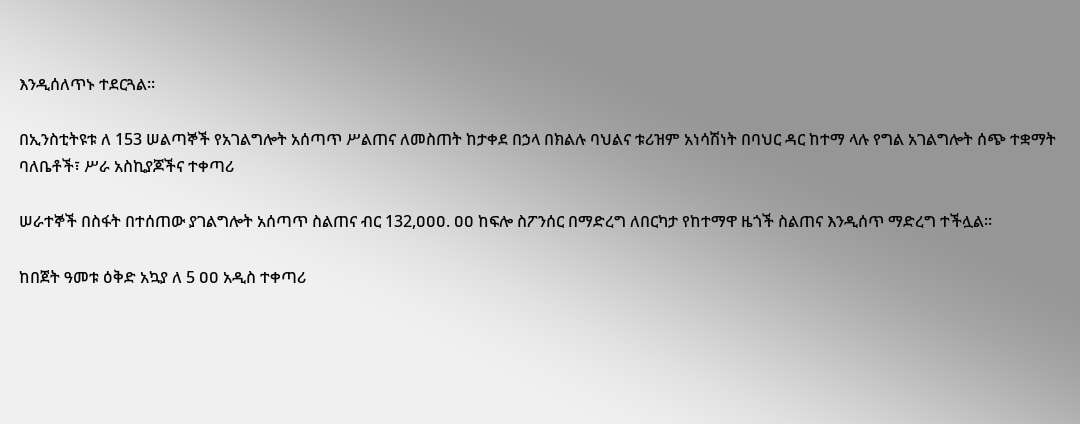እንዲሰለጥኑ ተደርጓል፡፡

በኢንስቲትዩቱ ለ 153 ሠልጣኞች የአገልግሎት አሰጣጥ ሥልጠና ለመስጠት ከታቀደ በኃላ በክልሉ ባህልና ቱሪዝም አነሳሽነት በባህር ዳር ከተማ ላሉ የግል አገልግሎት ሰጭ ተቋማት ባለቤቶች፣ ሥራ አስኪያጆችና ተቀጣሪ

ሠራተኞች በስፋት በተሰጠው ያገልግሎት አሰጣጥ ስልጠና ብር 132,ዐዐዐ. ዐዐ ከፍሎ ስፖንሰር በማድረግ ለበርካታ የከተማዋ ዜጎች ስልጠና እንዲሰጥ ማድረግ ተችሏል፡፡

ከበጀት ዓመቱ ዕቅድ አኳያ ለ 5 ዐዐ አዲስ ተቀጣሪ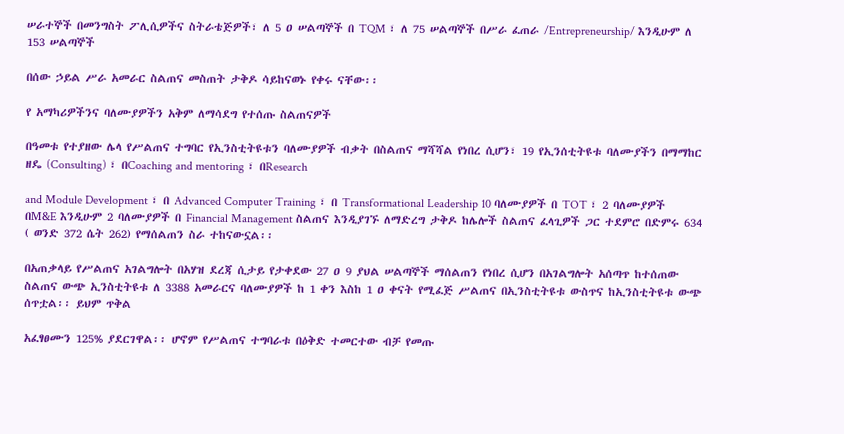ሠራተኞች በመንግስት ፖሊሲዎችና ስትራቴጅዎች፣ ለ 5 ዐ ሠልጣኞች በ TQM ፣ ለ 75 ሠልጣኞች በሥራ ፈጠራ /Entrepreneurship/ እንዲሁም ለ 153 ሠልጣኞች

በሰው ኃይል ሥራ አመራር ስልጠና መስጠት ታቅዶ ሳይከናወኑ የቀሩ ናቸው፡፡

የ አማካሪዎችንና ባለሙያዎችን አቅም ለማሳደግ የተሰጡ ስልጠናዎች

በዓመቱ የተያዘው ሌላ የሥልጠና ተግባር የኢንስቲትዩቱን ባለሙያዎች ብቃት በስልጠና ማሻሻል የነበረ ሲሆን፣ 19 የኢንሰቲትዩቱ ባለሙያችን በማማከር ዘዴ (Consulting) ፣ በCoaching and mentoring ፣ በResearch

and Module Development ፣ በ Advanced Computer Training ፣ በ Transformational Leadership 10 ባለሙያዎች በ TOT ፣ 2 ባለሙያዎች በM&E እንዲሁም 2 ባለሙያዎች በ Financial Management ስልጠና እንዲያገኙ ለማድረግ ታቅዶ ከሌሎች ስልጠና ፈላጊዎች ጋር ተደምሮ በድምሩ 634 ( ወንድ 372 ሴት 262) የማሰልጠን ስራ ተከናውኗል፡፡

በአጠቃላይ የሥልጠና አገልግሎት በአሃዝ ደረጃ ሲታይ የታቀደው 27 ዐ 9 ያህል ሠልጣኞች ማሰልጠን የነበረ ሲሆን በአገልግሎት አሰጣጥ ከተሰጠው ስልጠና ውጭ ኢንስቲትዩቱ ለ 3388 አመራርና ባለሙያዎች ከ 1 ቀን እስከ 1 ዐ ቀናት የሚፈጅ ሥልጠና በኢንስቲትዩቱ ውስጥና ከኢንስቲትዩቱ ውጭ ሰጥቷል፡፡ ይህም ጥቅል

አፈፃፀሙን 125% ያደርገዋል፡፡ ሆኖም የሥልጠና ተግባራቱ በዕቅድ ተመርተው ብቻ የመጡ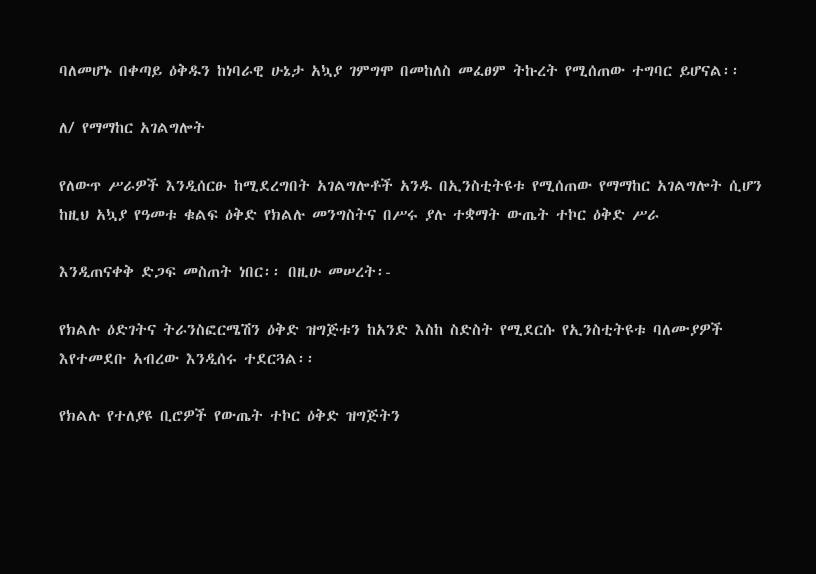ባለመሆኑ በቀጣይ ዕቅዱን ከነባራዊ ሁኔታ አኳያ ገምግሞ በመከለስ መፈፀም ትኩረት የሚሰጠው ተግባር ይሆናል፡፡

ለ/ የማማከር አገልግሎት

የለውጥ ሥራዎች እንዲሰርፁ ከሚደረግበት አገልግሎቶች አንዱ በኢንስቲትዩቱ የሚሰጠው የማማከር አገልግሎት ሲሆን ከዚህ አኳያ የዓመቱ ቁልፍ ዕቅድ የክልሉ መንግስትና በሥሩ ያሉ ተቋማት ውጤት ተኮር ዕቅድ ሥራ

እንዲጠናቀቅ ድጋፍ መስጠት ነበር፡፡ በዚሁ መሠረት፡-

የክልሉ ዕድገትና ትራንስፎርሜሽን ዕቅድ ዝግጅቱን ከአንድ እስከ ስድስት የሚደርሱ የኢንስቲትዩቱ ባለሙያዎች እየተመደቡ አብረው እንዲሰሩ ተደርጓል፡፡

የክልሉ የተለያዩ ቢሮዎች የውጤት ተኮር ዕቅድ ዝግጅትን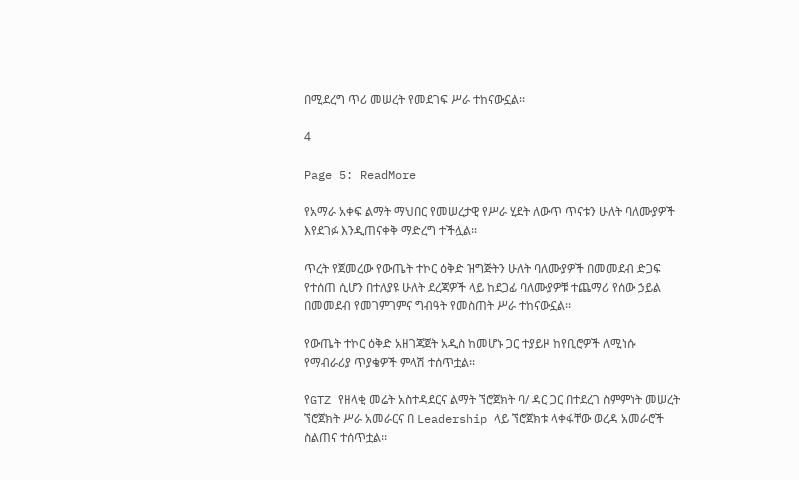በሚደረግ ጥሪ መሠረት የመደገፍ ሥራ ተከናውኗል፡፡

4

Page 5: ReadMore

የአማራ አቀፍ ልማት ማህበር የመሠረታዊ የሥራ ሂደት ለውጥ ጥናቱን ሁለት ባለሙያዎች እየደገፉ እንዲጠናቀቅ ማድረግ ተችሏል፡፡

ጥረት የጀመረው የውጤት ተኮር ዕቅድ ዝግጅትን ሁለት ባለሙያዎች በመመደብ ድጋፍ የተሰጠ ሲሆን በተለያዩ ሁለት ደረጃዎች ላይ ከደጋፊ ባለሙያዎቹ ተጨማሪ የሰው ኃይል በመመደብ የመገምገምና ግብዓት የመስጠት ሥራ ተከናውኗል፡፡

የውጤት ተኮር ዕቅድ አዘገጃጀት አዲስ ከመሆኑ ጋር ተያይዞ ከየቢሮዎች ለሚነሱ የማብራሪያ ጥያቄዎች ምላሽ ተሰጥቷል፡፡

የGTZ የዘላቂ መሬት አስተዳደርና ልማት ኘሮጀክት ባ/ ዳር ጋር በተደረገ ስምምነት መሠረት ኘሮጀክት ሥራ አመራርና በ Leadership ላይ ኘሮጀክቱ ላቀፋቸው ወረዳ አመራሮች ስልጠና ተሰጥቷል፡፡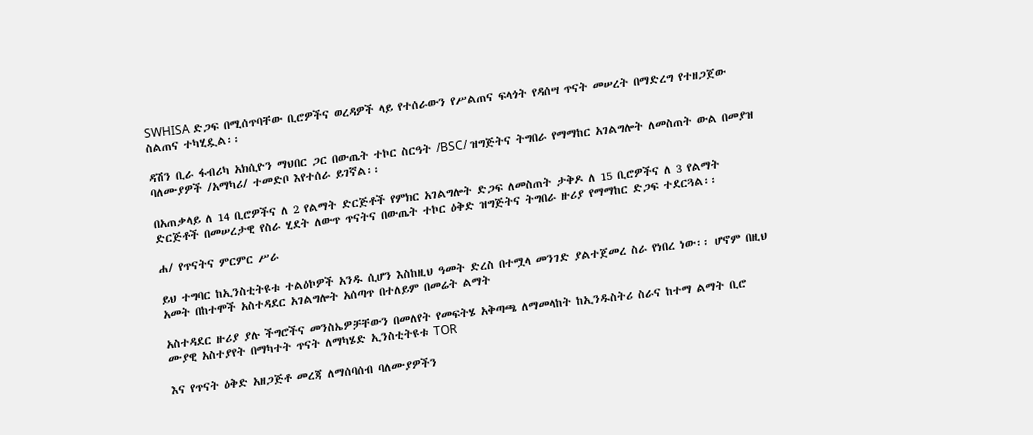SWHISA ድጋፍ በሚሰጥባቸው ቢሮዎችና ወረዳዎች ላይ የተሰራውን የሥልጠና ፍላጎት የዳሰሣ ጥናት መሠረት በማድረግ የተዘጋጀው ስልጠና ተካሂዷል፡፡

ዳሽን ቢራ ፋብሪካ አክሲዮን ማህበር ጋር በውጤት ተኮር ስርዓት /BSC/ ዝግጅትና ትግበራ የማማከር አገልግሎት ለመስጠት ውል በመያዝ ባለሙያዎች /አማካሪ/ ተመድቦ እየተሰራ ይገኛል፡፡

በአጠቃላይ ለ 14 ቢሮዎችና ለ 2 የልማት ድርጅቶች የምክር አገልግሎት ድጋፍ ለመስጠት ታቅዶ ለ 15 ቢሮዎችና ለ 3 የልማት ድርጅቶች በመሠረታዊ የስራ ሂደት ለውጥ ጥናትና በውጤት ተኮር ዕቅድ ዝግጅትና ትግበራ ዙሪያ የማማከር ድጋፍ ተደርጓል፡፡

ሐ/ የጥናትና ምርምር ሥራ

ይህ ተግባር ከኢንስቲትዩቱ ተልዕኮዎች አንዱ ሲሆን እስከዚህ ዓመት ድረስ በተሟላ መንገድ ያልተጀመረ ስራ የነበረ ነው፡፡ ሆኖም በዚህ አመት በከተሞች አስተዳደር አገልግሎት አሰጣጥ በተለይም በመሬት ልማት

አስተዳደር ዙሪያ ያሉ ችግሮችና መንስኤዎቻቸውን በመለየት የመፍትሄ አቅጣጫ ለማመላከት ከኢንዱስትሪ ስራና ከተማ ልማት ቢሮ ሙያዊ አስተያየት በማካተት ጥናት ለማካሄድ ኢንስቲትዩቱ TOR

እና የጥናት ዕቅድ አዘጋጅቶ መረጃ ለማሰባሰብ ባለሙያዎችን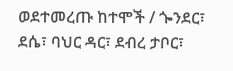ወደተመረጡ ከተሞች / ጐንደር፣ ደሴ፣ ባህር ዳር፣ ደብረ ታቦር፣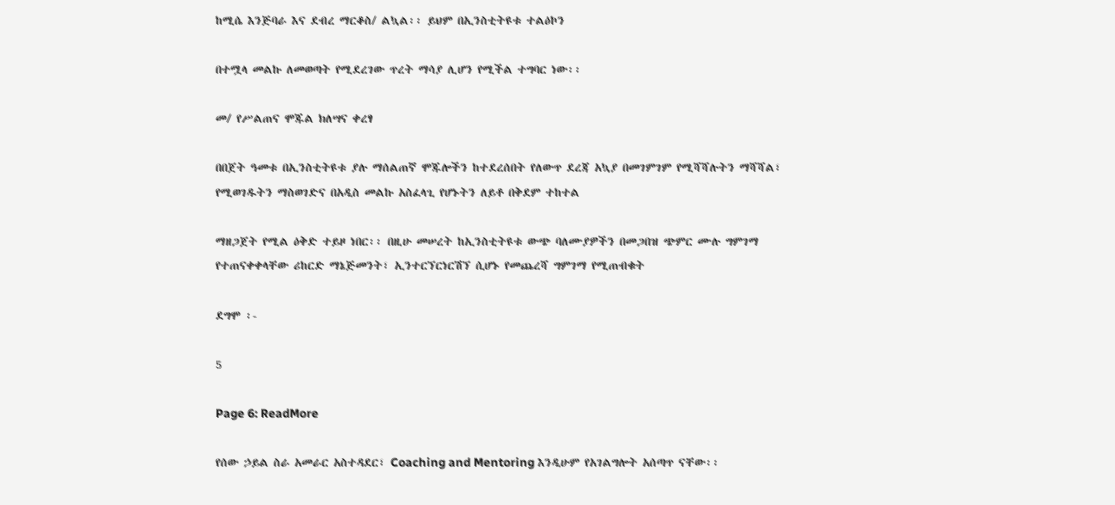ከሚሴ እንጅባራ እና ደብረ ማርቆስ/ ልኳል፡፡ ይህም በኢንስቲትዩቱ ተልዕኮን

በተሟላ መልኩ ለመወጣት የሚደረገው ጥረት ማሳያ ሊሆን የሚችል ተግባር ነው፡፡

መ/ የሥልጠና ሞጁል ክለሣና ቀረፃ

በበጀት ዓመቱ በኢንስቲትዩቱ ያሉ ማሰልጠኛ ሞጁሎችን ከተደረሰበት የለውጥ ደረጃ አኳያ በመገምገም የሚሻሻሉትን ማሻሻል፣ የሚወገዱትን ማስወገድና በአዲስ መልኩ አስፈላጊ የሆኑትን ለይቶ በቅደም ተከተል

ማዘጋጀት የሚል ዕቅድ ተይዞ ነበር፡፡ በዚሁ መሠረት ከኢንስቲትዩቱ ውጭ ባለሙያዎችን በመጋበዝ ጭምር ሙሉ ግምገማ የተጠናቀቀላቸው ሪከርድ ማኔጅመንት፣ ኢንተርኘርነርሽኘ ሲሆኑ የመጨረሻ ግምገማ የሚጠብቁት

ደግሞ ፡-

5

Page 6: ReadMore

የሰው ኃይል ስራ አመራር አስተዳደር፣ Coaching and Mentoring እንዲሁም የአገልግሎት አሰጣጥ ናቸው፡፡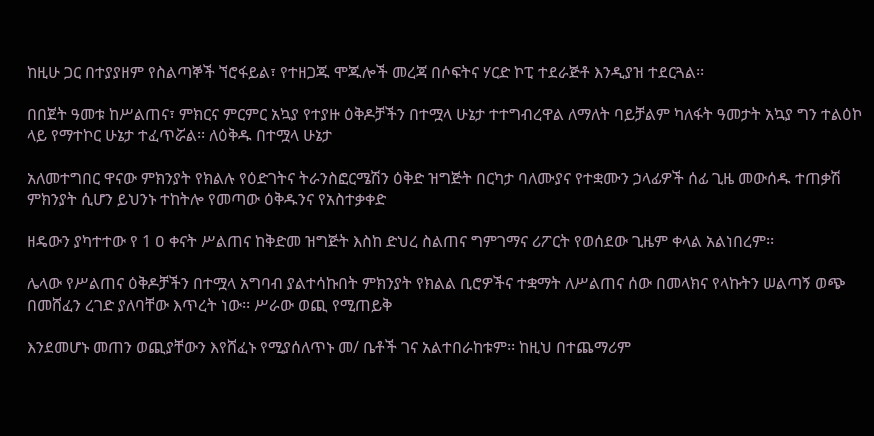ከዚሁ ጋር በተያያዘም የስልጣኞች ኘሮፋይል፣ የተዘጋጁ ሞጁሎች መረጃ በሶፍትና ሃርድ ኮፒ ተደራጅቶ እንዲያዝ ተደርጓል፡፡

በበጀት ዓመቱ ከሥልጠና፣ ምክርና ምርምር አኳያ የተያዙ ዕቅዶቻችን በተሟላ ሁኔታ ተተግብረዋል ለማለት ባይቻልም ካለፋት ዓመታት አኳያ ግን ተልዕኮ ላይ የማተኮር ሁኔታ ተፈጥሯል፡፡ ለዕቅዱ በተሟላ ሁኔታ

አለመተግበር ዋናው ምክንያት የክልሉ የዕድገትና ትራንስፎርሜሽን ዕቅድ ዝግጅት በርካታ ባለሙያና የተቋሙን ኃላፊዎች ሰፊ ጊዜ መውሰዱ ተጠቃሽ ምክንያት ሲሆን ይህንኑ ተከትሎ የመጣው ዕቅዱንና የአስተቃቀድ

ዘዴውን ያካተተው የ 1 ዐ ቀናት ሥልጠና ከቅድመ ዝግጅት እስከ ድህረ ስልጠና ግምገማና ሪፖርት የወሰደው ጊዜም ቀላል አልነበረም፡፡

ሌላው የሥልጠና ዕቅዶቻችን በተሟላ አግባብ ያልተሳኩበት ምክንያት የክልል ቢሮዎችና ተቋማት ለሥልጠና ሰው በመላክና የላኩትን ሠልጣኝ ወጭ በመሸፈን ረገድ ያለባቸው እጥረት ነው፡፡ ሥራው ወጪ የሚጠይቅ

እንደመሆኑ መጠን ወጪያቸውን እየሸፈኑ የሚያሰለጥኑ መ/ ቤቶች ገና አልተበራከቱም፡፡ ከዚህ በተጨማሪም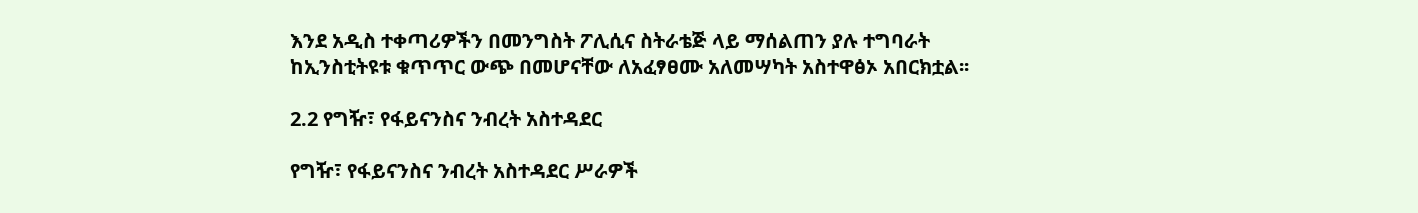እንደ አዲስ ተቀጣሪዎችን በመንግስት ፖሊሲና ስትራቴጅ ላይ ማሰልጠን ያሉ ተግባራት ከኢንስቲትዩቱ ቁጥጥር ውጭ በመሆናቸው ለአፈፃፀሙ አለመሣካት አስተዋፅኦ አበርክቷል፡፡

2.2 የግዥ፣ የፋይናንስና ንብረት አስተዳደር

የግዥ፣ የፋይናንስና ንብረት አስተዳደር ሥራዎች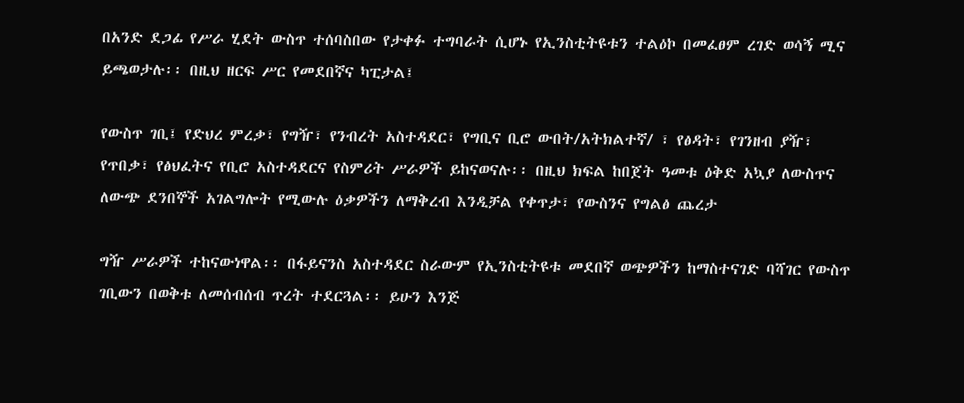በአንድ ደጋፊ የሥራ ሂደት ውስጥ ተሰባስበው የታቀፉ ተግባራት ሲሆኑ የኢንስቲትዩቱን ተልዕኮ በመፈፀም ረገድ ወሳኝ ሚና ይጫወታሉ፡፡ በዚህ ዘርፍ ሥር የመደበኛና ካፒታል፤

የውስጥ ገቢ፤ የድህረ ምረቃ፣ የግዥ፣ የንብረት አስተዳደር፣ የግቢና ቢሮ ውበት/አትክልተኛ/ ፣ የፅዳት፣ የገንዘብ ያዥ፣ የጥበቃ፣ የፅህፈትና የቢሮ አስተዳደርና የስምሪት ሥራዎች ይከናወናሉ፡፡ በዚህ ክፍል ከበጀት ዓመቱ ዕቅድ አኳያ ለውስጥና ለውጭ ደንበኞች አገልግሎት የሚውሉ ዕቃዎችን ለማቅረብ እንዲቻል የቀጥታ፣ የውስንና የግልፅ ጨረታ

ግዥ ሥራዎች ተከናውነዋል፡፡ በፋይናንስ አስተዳደር ስራውም የኢንስቲትዩቱ መደበኛ ወጭዎችን ከማስተናገድ ባሻገር የውስጥ ገቢውን በወቅቱ ለመሰብሰብ ጥረት ተደርጓል፡፡ ይሁን እንጅ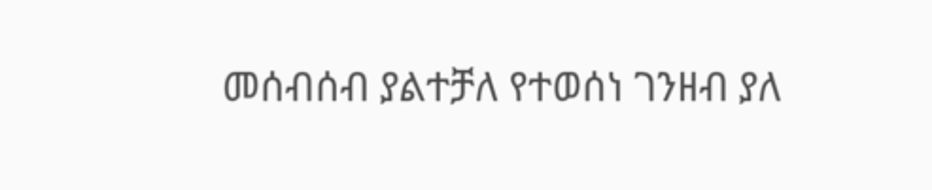መሰብሰብ ያልተቻለ የተወሰነ ገንዘብ ያለ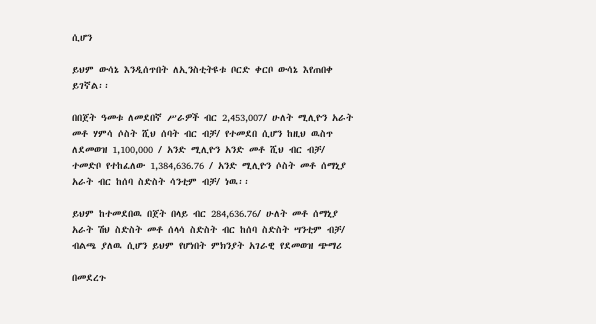ሲሆን

ይህም ውሳኔ እንዲሰጥበት ለኢንስቲትዩቱ ቦርድ ቀርቦ ውሳኔ እየጠበቀ ይገኛል፡፡

በበጀት ዓመቱ ለመደበኛ ሥራዎች ብር 2,453,007/ ሁለት ሚሊዮን አራት መቶ ሃምሳ ሶስት ሺህ ሰባት ብር ብቻ/ የተመደበ ሲሆን ከዚህ ዉስጥ ለደመወዝ 1,100,000 / አንድ ሚሊዮን አንድ መቶ ሺህ ብር ብቻ/ ተመድቦ የተከፈለው 1,384,636.76 / አንድ ሚሊዮን ሶስት መቶ ሰማኒያ አራት ብር ከሰባ ስድስት ሳንቲም ብቻ/ ነዉ፡፡

ይህም ከተመደበዉ በጀት በላይ ብር 284,636.76/ ሁለት መቶ ሰማኒያ አራት ሽህ ስድስት መቶ ሰላሳ ስድስት ብር ከሰባ ስድስት ሣንቲም ብቻ/ ብልጫ ያለዉ ሲሆን ይህም የሆነበት ምክንያት አገራዊ የደመወዝ ጭማሪ

በመደረጉ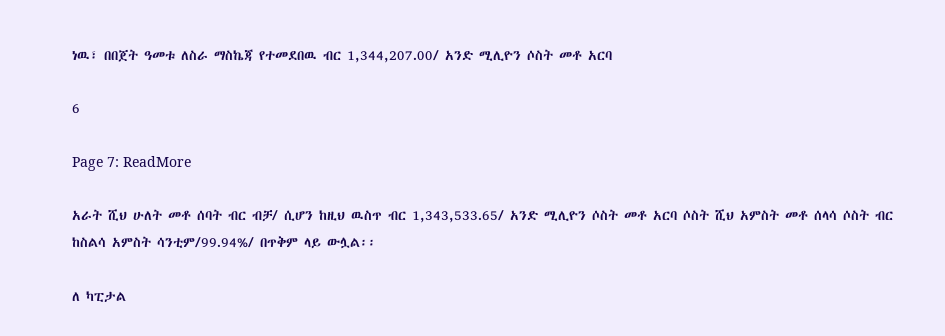ነዉ፣ በበጀት ዓመቱ ለስራ ማስኬጃ የተመደበዉ ብር 1,344,207.00/ አንድ ሚሊዮን ሶስት መቶ አርባ

6

Page 7: ReadMore

አራት ሺህ ሁለት መቶ ሰባት ብር ብቻ/ ሲሆን ከዚህ ዉስጥ ብር 1,343,533.65/ አንድ ሚሊዮን ሶስት መቶ አርባ ሶስት ሺህ አምስት መቶ ሰላሳ ሶስት ብር ከስልሳ አምስት ሳንቲም/99.94%/ በጥቅም ላይ ውሏል፡፡

ለ ካፒታል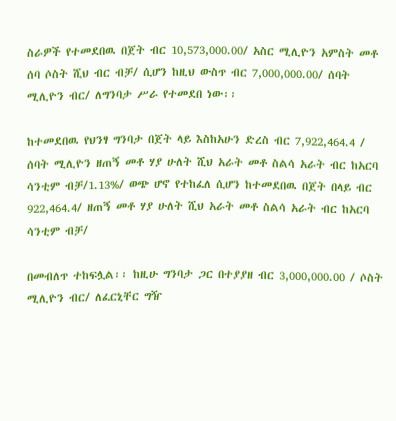ስራዎች የተመደበዉ በጀት ብር 10,573,000.00/ አስር ሚሊዮን አምስት መቶ ሰባ ሶስት ሺህ ብር ብቻ/ ሲሆን ከዚህ ውስጥ ብር 7,000,000.00/ ሰባት ሚሊዮን ብር/ ለግንባታ ሥራ የተመደበ ነው፡፡

ከተመደበዉ የህንፃ ግንባታ በጀት ላይ እስከአሁን ድረስ ብር 7,922,464.4 / ሰባት ሚሊዮን ዘጠኝ መቶ ሃያ ሁለት ሺህ አራት መቶ ስልሳ አራት ብር ከአርባ ሳንቲም ብቻ/1.13%/ ወጭ ሆኖ የተከፈለ ሲሆን ከተመደበዉ በጀት በላይ ብር 922,464.4/ ዘጠኝ መቶ ሃያ ሁለት ሺህ አራት መቶ ስልሳ አራት ብር ከአርባ ሳንቲም ብቻ/

በመብለጥ ተከፍሏል፡፡ ከዚሁ ግንባታ ጋር በተያያዘ ብር 3,000,000.00 / ሶስት ሚሊዮን ብር/ ለፈርኒቸር ግዥ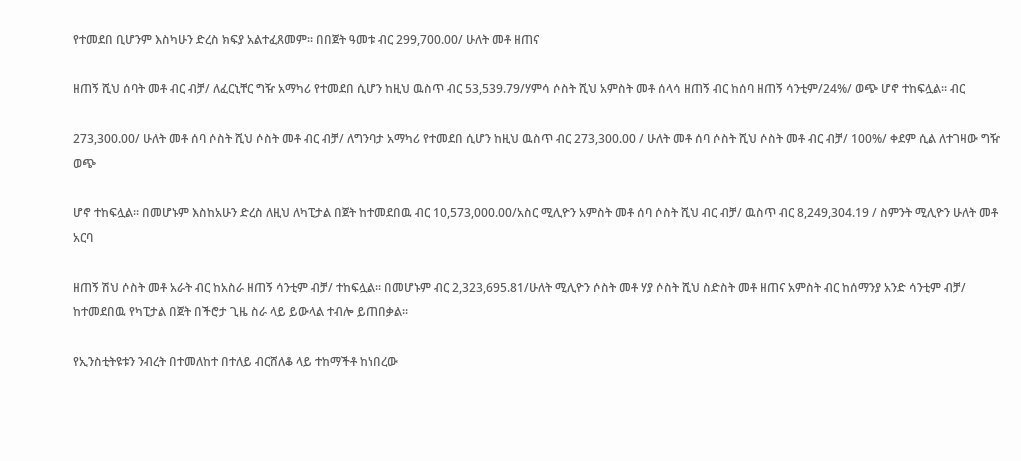የተመደበ ቢሆንም እስካሁን ድረስ ክፍያ አልተፈጸመም፡፡ በበጀት ዓመቱ ብር 299,700.00/ ሁለት መቶ ዘጠና

ዘጠኝ ሺህ ሰባት መቶ ብር ብቻ/ ለፈርኒቸር ግዥ አማካሪ የተመደበ ሲሆን ከዚህ ዉስጥ ብር 53,539.79/ሃምሳ ሶስት ሺህ አምስት መቶ ሰላሳ ዘጠኝ ብር ከሰባ ዘጠኝ ሳንቲም/24%/ ወጭ ሆኖ ተከፍሏል፡፡ ብር

273,300.00/ ሁለት መቶ ሰባ ሶስት ሺህ ሶስት መቶ ብር ብቻ/ ለግንባታ አማካሪ የተመደበ ሲሆን ከዚህ ዉስጥ ብር 273,300.00 / ሁለት መቶ ሰባ ሶስት ሺህ ሶስት መቶ ብር ብቻ/ 100%/ ቀደም ሲል ለተገዛው ግዥ ወጭ

ሆኖ ተከፍሏል፡፡ በመሆኑም እስከአሁን ድረስ ለዚህ ለካፒታል በጀት ከተመደበዉ ብር 10,573,000.00/አስር ሚሊዮን አምስት መቶ ሰባ ሶስት ሺህ ብር ብቻ/ ዉስጥ ብር 8,249,304.19 / ስምንት ሚሊዮን ሁለት መቶ አርባ

ዘጠኝ ሽህ ሶስት መቶ አራት ብር ከአስራ ዘጠኝ ሳንቲም ብቻ/ ተከፍሏል፡፡ በመሆኑም ብር 2,323,695.81/ሁለት ሚሊዮን ሶስት መቶ ሃያ ሶስት ሺህ ስድስት መቶ ዘጠና አምስት ብር ከሰማንያ አንድ ሳንቲም ብቻ/ ከተመደበዉ የካፒታል በጀት በችሮታ ጊዜ ስራ ላይ ይውላል ተብሎ ይጠበቃል፡፡

የኢንስቲትዩቱን ንብረት በተመለከተ በተለይ ብርሸለቆ ላይ ተከማችቶ ከነበረው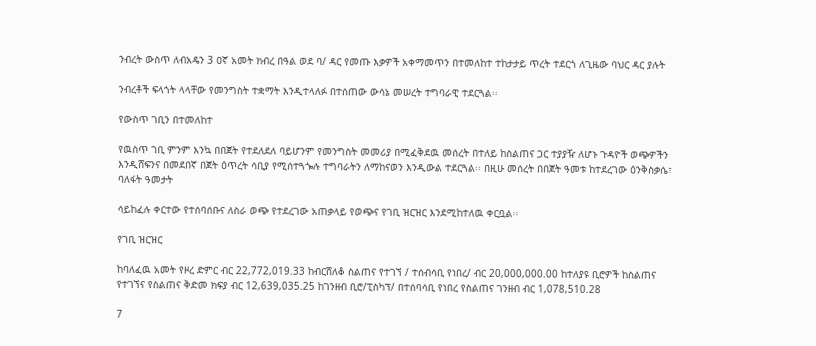ንብረት ውስጥ ለብአዴን 3 ዐኛ አመት ክብረ በዓል ወደ ባ/ ዳር የመጡ እቃዎች አቀማመጥን በተመለከተ ተከታታይ ጥረት ተደርጎ ለጊዜው ባህር ዳር ያሉት

ንብረቶች ፍላጎት ላላቸው የመንግስት ተቋማት እንዲተላለፉ በተሰጠው ውሳኔ መሠረት ተግባራዊ ተደርጓል፡፡

የውስጥ ገቢን በተመለከተ

የዉስጥ ገቢ ምንም እንኳ በበጀት የተደለደለ ባይሆንም የመንግስት መመሪያ በሚፈቅደዉ መሰረት በተለይ ከስልጠና ጋር ተያያዥ ለሆኑ ጉዳዮች ወጭዎችን እንዲሸፍንና በመደበኛ በጀት ዕጥረት ሳቢያ የሚሰተጓጐሉ ተግባራትን ለማከናወን እንዲውል ተደርጓል፡፡ በዚሁ መሰረት በበጀት ዓመቱ ከተደረገው ዕንቅስቃሴ፣ ባለፋት ዓመታት

ሳይከፈሉ ቀርተው የተሰባሰቡና ለስራ ወጭ የተደረገው አጠቃላይ የወጭና የገቢ ዝርዝር እንደሚከተለዉ ቀርቧል፡፡

የገቢ ዝርዝር

ከባለፈዉ አመት የዞረ ድምር ብር 22,772,019.33 ከብርሸለቆ ስልጠና የተገኘ / ተሰብሳቢ የነበረ/ ብር 20,000,000.00 ከተለያዩ ቢሮዎች ከስልጠና የተገኘና የስልጠና ቅድመ ክፍያ ብር 12,639,035.25 ከገንዘብ ቢሮ/ፒስካፕ/ በተሰባሳቢ የነበረ የስልጠና ገንዘብ ብር 1,078,510.28

7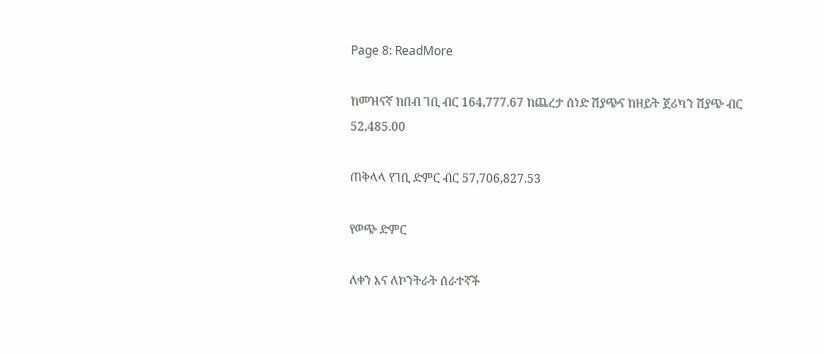Page 8: ReadMore

ከመዝናኛ ክበብ ገቢ ብር 164,777.67 ከጨረታ ሰነድ ሽያጭና ከዘይት ጀሪካን ሽያጭ ብር 52,485.00

ጠቅላላ የገቢ ድምር ብር 57,706,827.53

የወጭ ድምር

ለቀን እና ለኮንትራት ሰራተኛች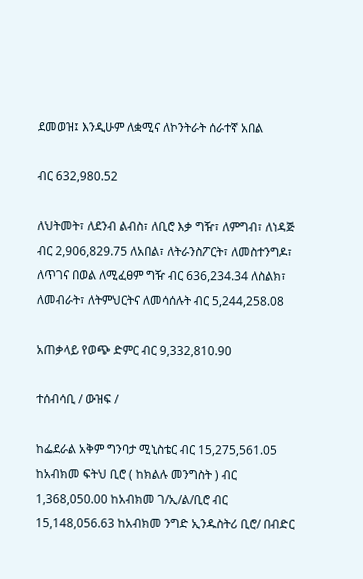ደመወዝ፤ እንዲሁም ለቋሚና ለኮንትራት ሰራተኛ አበል

ብር 632,980.52

ለህትመት፣ ለደንብ ልብስ፣ ለቢሮ እቃ ግዥ፣ ለምግብ፣ ለነዳጅ ብር 2,906,829.75 ለአበል፣ ለትራንስፖርት፣ ለመስተንግዶ፣ ለጥገና በወል ለሚፈፀም ግዥ ብር 636,234.34 ለስልክ፣ ለመብራት፣ ለትምህርትና ለመሳሰሉት ብር 5,244,258.08

አጠቃላይ የወጭ ድምር ብር 9,332,810.90

ተሰብሳቢ / ውዝፍ /

ከፌደራል አቅም ግንባታ ሚኒስቴር ብር 15,275,561.05 ከአብክመ ፍትህ ቢሮ ( ከክልሉ መንግስት ) ብር 1,368,050.00 ከአብክመ ገ/ኢ/ል/ቢሮ ብር 15,148,056.63 ከአብክመ ንግድ ኢንዱስትሪ ቢሮ/ በብድር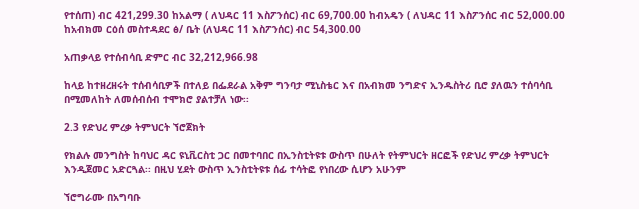የተሰጠ) ብር 421,299.30 ከአልማ ( ለህዳር 11 እስፖንሰር) ብር 69,700.00 ከብአዴን ( ለህዳር 11 እስፖንሰር ብር 52,000.00 ከአብክመ ርዕሰ መስተዳደር ፅ/ ቤት (ለህዳር 11 እስፖንሰር) ብር 54,300.00

አጠቃላይ የተሰብሳቢ ድምር ብር 32,212,966.98

ከላይ ከተዘረዘሩት ተሰብሳቢዎች በተለይ በፌደራል አቅም ግንባታ ሚኒስቴር እና በአብክመ ንግድና ኢንዱስትሪ ቢሮ ያለዉን ተሰባሳቢ በሚመለከት ለመሰብሰብ ተሞክሮ ያልተቻለ ነው፡፡

2.3 የድህረ ምረቃ ትምህርት ኘሮጀክት

የክልሉ መንግስት ከባህር ዳር ዩኒቪርስቲ ጋር በመተባበር በኢንስቲትዩቱ ውስጥ በሁለት የትምህርት ዘርፎች የድህረ ምረቃ ትምህርት እንዲጀመር አድርጓል፡፡ በዚህ ሂደት ውስጥ ኢንስቲትዩቱ ሰፊ ተሳትፎ የነበረው ሲሆን አሁንም

ኘሮግራሙ በአግባቡ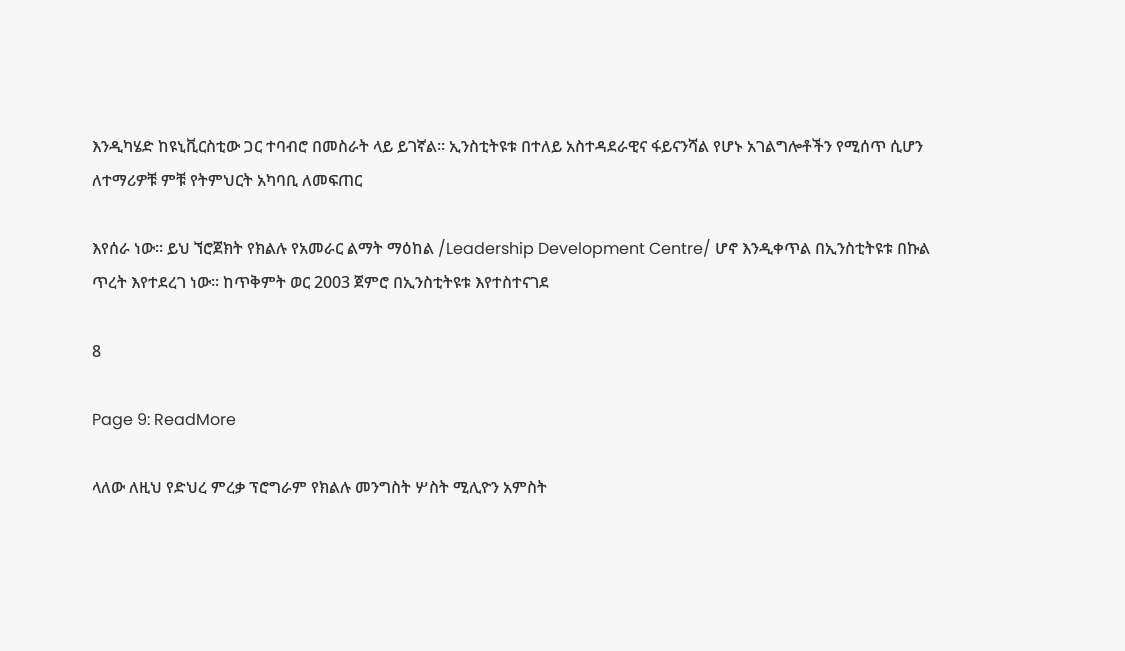እንዲካሄድ ከዩኒቪርስቲው ጋር ተባብሮ በመስራት ላይ ይገኛል፡፡ ኢንስቲትዩቱ በተለይ አስተዳደራዊና ፋይናንሻል የሆኑ አገልግሎቶችን የሚሰጥ ሲሆን ለተማሪዎቹ ምቹ የትምህርት አካባቢ ለመፍጠር

እየሰራ ነው፡፡ ይህ ኘሮጀክት የክልሉ የአመራር ልማት ማዕከል /Leadership Development Centre/ ሆኖ እንዲቀጥል በኢንስቲትዩቱ በኩል ጥረት እየተደረገ ነው፡፡ ከጥቅምት ወር 2003 ጀምሮ በኢንስቲትዩቱ እየተስተናገደ

8

Page 9: ReadMore

ላለው ለዚህ የድህረ ምረቃ ፕሮግራም የክልሉ መንግስት ሦስት ሚሊዮን አምስት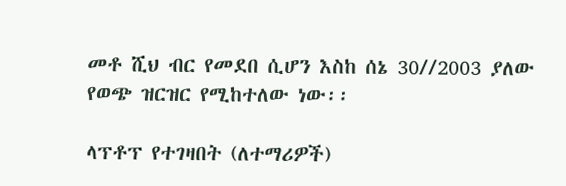መቶ ሺህ ብር የመደበ ሲሆን እስከ ሰኔ 30//2003 ያለው የወጭ ዝርዝር የሚከተለው ነው፡፡

ላፕቶፕ የተገዛበት (ለተማሪዎች)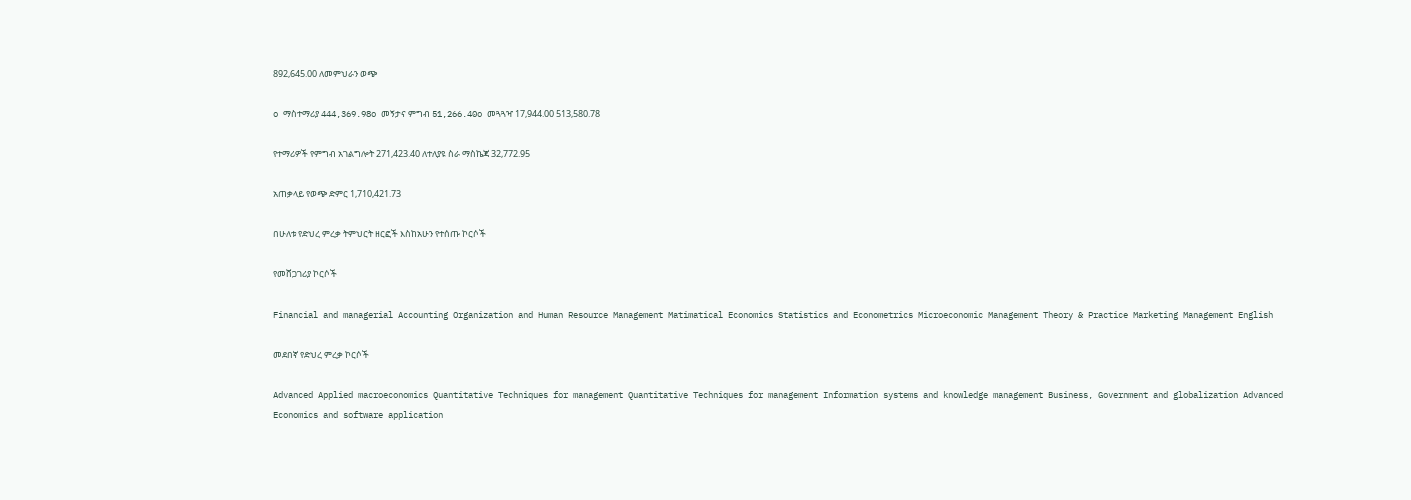892,645.00 ለመምህራን ወጭ

o ማስተማሪያ 444,369.98o መኝታና ምግብ 51,266.40o መጓጓዣ 17,944.00 513,580.78

የተማሪዎች የምግብ አገልግሎት 271,423.40 ለተለያዩ ስራ ማስኬጃ 32,772.95

አጠቃላይ የወጭ ድምር 1,710,421.73

በሁለቱ የድህረ ምረቃ ትምህርት ዘርፎች እስከአሁን የተሰጡ ኮርሶች

የመሸጋገሪያ ኮርሶች

Financial and managerial Accounting Organization and Human Resource Management Matimatical Economics Statistics and Econometrics Microeconomic Management Theory & Practice Marketing Management English

መደበኛ የድህረ ምረቃ ኮርሶች

Advanced Applied macroeconomics Quantitative Techniques for management Quantitative Techniques for management Information systems and knowledge management Business, Government and globalization Advanced Economics and software application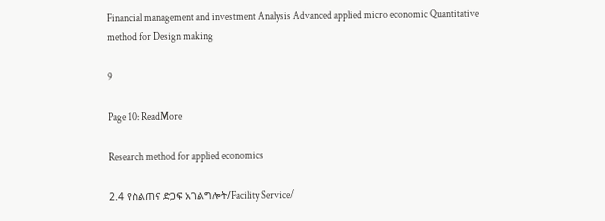Financial management and investment Analysis Advanced applied micro economic Quantitative method for Design making

9

Page 10: ReadMore

Research method for applied economics

2.4 የስልጠና ድጋፍ አገልግሎት/Facility Service/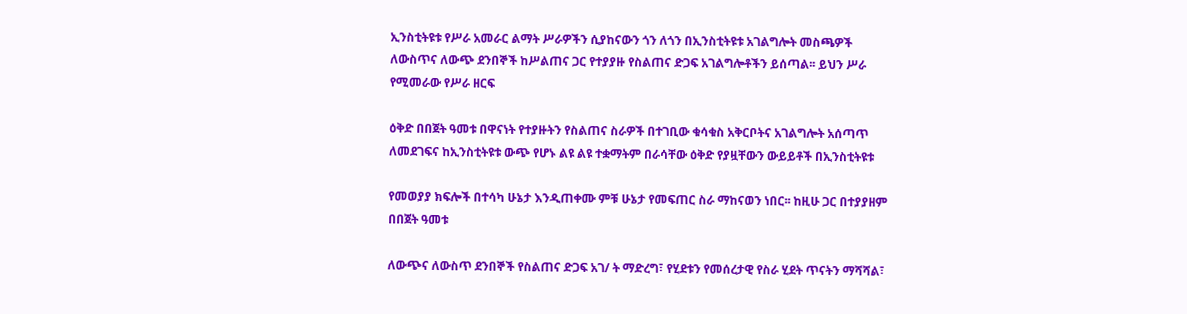ኢንስቲትዩቱ የሥራ አመራር ልማት ሥራዎችን ሲያከናውን ጎን ለጎን በኢንስቲትዩቱ አገልግሎት መስጫዎች ለውስጥና ለውጭ ደንበኞች ከሥልጠና ጋር የተያያዙ የስልጠና ድጋፍ አገልግሎቶችን ይሰጣል፡፡ ይህን ሥራ የሚመራው የሥራ ዘርፍ

ዕቅድ በበጀት ዓመቱ በዋናነት የተያዙትን የስልጠና ስራዎች በተገቢው ቁሳቁስ አቅርቦትና አገልግሎት አሰጣጥ ለመደገፍና ከኢንስቲትዩቱ ውጭ የሆኑ ልዩ ልዩ ተቋማትም በራሳቸው ዕቅድ የያዟቸውን ውይይቶች በኢንስቲትዩቱ

የመወያያ ክፍሎች በተሳካ ሁኔታ እንዲጠቀሙ ምቹ ሁኔታ የመፍጠር ስራ ማከናወን ነበር፡፡ ከዚሁ ጋር በተያያዘም በበጀት ዓመቱ

ለውጭና ለውስጥ ደንበኞች የስልጠና ድጋፍ አገ/ ት ማድረግ፣ የሂደቱን የመሰረታዊ የስራ ሂደት ጥናትን ማሻሻል፣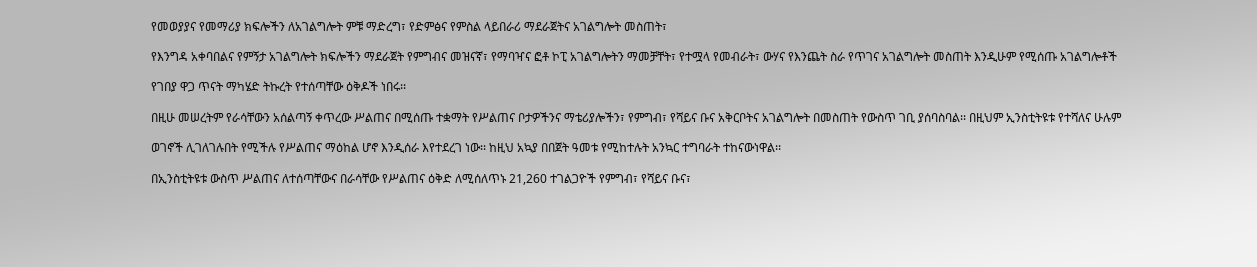የመወያያና የመማሪያ ክፍሎችን ለአገልግሎት ምቹ ማድረግ፣ የድምፅና የምስል ላይበራሪ ማደራጀትና አገልግሎት መስጠት፣

የእንግዳ አቀባበልና የምኝታ አገልግሎት ክፍሎችን ማደራጀት የምግብና መዝናኛ፣ የማባዣና ፎቶ ኮፒ አገልግሎትን ማመቻቸት፣ የተሟላ የመብራት፣ ውሃና የእንጨት ስራ የጥገና አገልግሎት መስጠት እንዲሁም የሚሰጡ አገልግሎቶች

የገበያ ዋጋ ጥናት ማካሄድ ትኩረት የተሰጣቸው ዕቅዶች ነበሩ፡፡

በዚሁ መሠረትም የራሳቸውን አሰልጣኝ ቀጥረው ሥልጠና በሚሰጡ ተቋማት የሥልጠና ቦታዎችንና ማቴሪያሎችን፣ የምግብ፣ የሻይና ቡና አቅርቦትና አገልግሎት በመስጠት የውስጥ ገቢ ያሰባስባል፡፡ በዚህም ኢንስቲትዩቱ የተሻለና ሁሉም

ወገኖች ሊገለገሉበት የሚችሉ የሥልጠና ማዕከል ሆኖ እንዲሰራ እየተደረገ ነው፡፡ ከዚህ አኳያ በበጀት ዓመቱ የሚከተሉት አንኳር ተግባራት ተከናውነዋል፡፡

በኢንስቲትዩቱ ውስጥ ሥልጠና ለተሰጣቸውና በራሳቸው የሥልጠና ዕቅድ ለሚሰለጥኑ 21,260 ተገልጋዮች የምግብ፣ የሻይና ቡና፣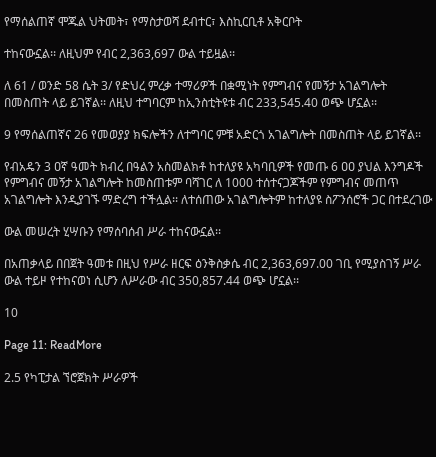የማሰልጠኛ ሞጁል ህትመት፣ የማስታወሻ ደብተር፣ እስኪርቢቶ አቅርቦት

ተከናውኗል፡፡ ለዚህም የብር 2,363,697 ውል ተይዟል፡፡

ለ 61 / ወንድ 58 ሴት 3/ የድህረ ምረቃ ተማሪዎች በቋሚነት የምግብና የመኝታ አገልግሎት በመስጠት ላይ ይገኛል፡፡ ለዚህ ተግባርም ከኢንስቲትዩቱ ብር 233,545.40 ወጭ ሆኗል፡፡

9 የማሰልጠኛና 26 የመወያያ ክፍሎችን ለተግባር ምቹ አድርጎ አገልግሎት በመስጠት ላይ ይገኛል፡፡

የብአዴን 3 ዐኛ ዓመት ክብረ በዓልን አስመልክቶ ከተለያዩ አካባቢዎች የመጡ 6 ዐዐ ያህል እንግዶች የምግብና መኝታ አገልግሎት ከመስጠቱም ባሻገር ለ 1000 ተሰተናጋጆችም የምግብና መጠጥ አገልግሎት እንዲያገኙ ማድረግ ተችሏል፡፡ ለተሰጠው አገልግሎትም ከተለያዩ ስፖንሰሮች ጋር በተደረገው

ውል መሠረት ሂሣቡን የማሰባሰብ ሥራ ተከናውኗል፡፡

በአጠቃላይ በበጀት ዓመቱ በዚህ የሥራ ዘርፍ ዕንቅስቃሴ ብር 2,363,697.00 ገቢ የሚያስገኝ ሥራ ውል ተይዞ የተከናወነ ሲሆን ለሥራው ብር 350,857.44 ወጭ ሆኗል፡፡

10

Page 11: ReadMore

2.5 የካፒታል ኘሮጀክት ሥራዎች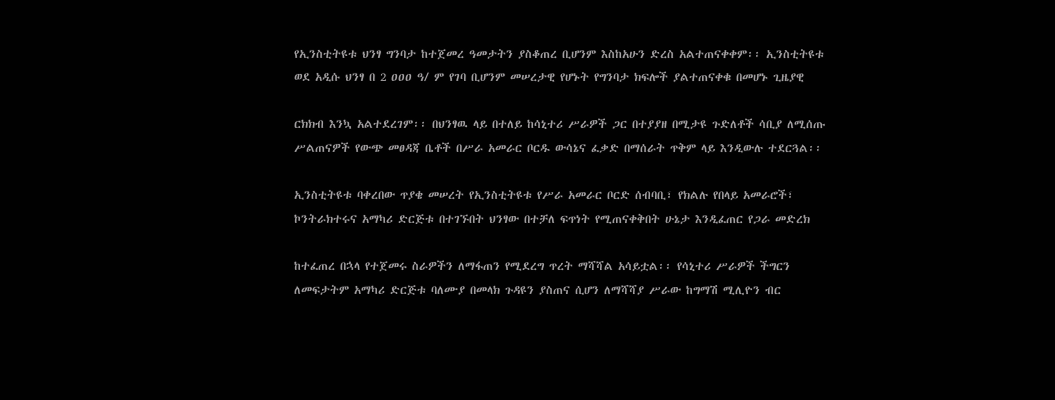የኢንስቲትዩቱ ህንፃ ግንባታ ከተጀመረ ዓመታትን ያስቆጠረ ቢሆንም እስከአሁን ድረስ አልተጠናቀቀም፡፡ ኢንስቲትዩቱ ወደ አዲሱ ህንፃ በ 2 ዐዐዐ ዓ/ ም የገባ ቢሆንም መሠረታዊ የሆኑት የግንባታ ክፍሎች ያልተጠናቀቁ በመሆኑ ጊዜያዊ

ርክክብ እንኳ አልተደረገም፡፡ በህንፃዉ ላይ በተለይ ከሳኒተሪ ሥራዎች ጋር በተያያዘ በሚታዩ ጉድለቶች ሳቢያ ለሚሰጡ ሥልጠናዎች የውጭ መፀዳጃ ቤቶች በሥራ አመራር ቦርዱ ውሳኔና ፈቃድ በማሰራት ጥቅም ላይ እንዲውሉ ተደርጓል፡፡

ኢንስቲትዩቱ ባቀረበው ጥያቄ መሠረት የኢንስቲትዩቱ የሥራ አመራር ቦርድ ሰብባቢ፣ የክልሉ የበላይ አመራሮች፣ ኮንትራክተሩና አማካሪ ድርጅቱ በተገኙበት ህንፃው በተቻለ ፍጥነት የሚጠናቀቅበት ሁኔታ እንዲፈጠር የጋራ መድረክ

ከተፈጠረ በኋላ የተጀመሩ ስራዎችን ለማፋጠን የሚደረግ ጥረት ማሻሻል አሳይቷል፡፡ የሳኒተሪ ሥራዎች ችግርን ለመፍታትም አማካሪ ድርጅቱ ባለሙያ በመላክ ጉዳዩን ያስጠና ሲሆን ለማሻሻያ ሥራው ከግማሽ ሚሊዮን ብር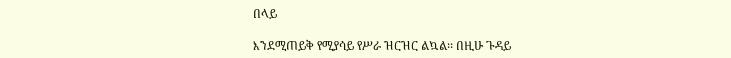በላይ

እንደሚጠይቅ የሚያሳይ የሥራ ዝርዝር ልኳል፡፡ በዚሁ ጉዳይ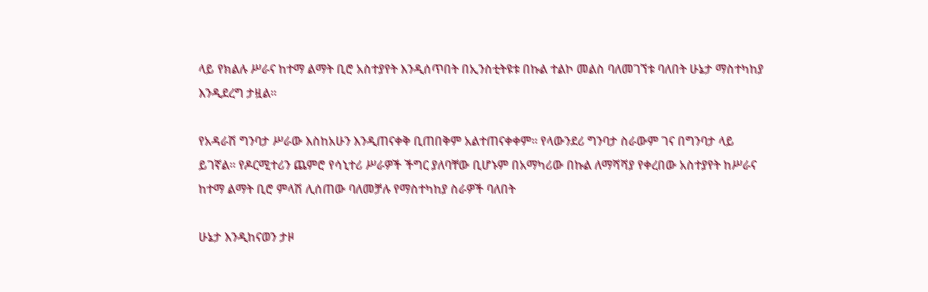ላይ የክልሉ ሥራና ከተማ ልማት ቢሮ አስተያየት እንዲሰጥበት በኢንስቲትዩቱ በኩል ተልኮ መልስ ባለመገኘቱ ባለበት ሁኔታ ማስተካከያ እንዲደረግ ታዟል፡፡

የአዳራሽ ግንባታ ሥራው እስከአሁን እንዲጠናቀቅ ቢጠበቅም አልተጠናቀቀም፡፡ የላውንደሪ ግንባታ ስራውም ገና በግንባታ ላይ ይገኛል፡፡ የዶርሚተሪን ጨምሮ የሳኒተሪ ሥራዎች ችግር ያለባቸው ቢሆኑም በአማካሪው በኩል ለማሻሻያ የቀረበው አስተያየት ከሥራና ከተማ ልማት ቢሮ ምላሽ ሊሰጠው ባለመቻሉ የማስተካከያ ስራዎች ባለበት

ሁኔታ እንዲከናወን ታዞ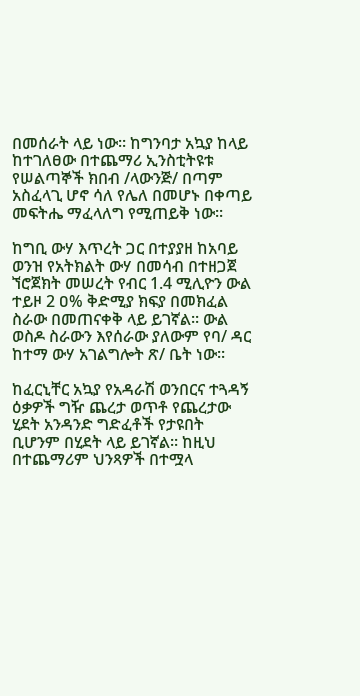በመሰራት ላይ ነው፡፡ ከግንባታ አኳያ ከላይ ከተገለፀው በተጨማሪ ኢንስቲትዩቱ የሠልጣኞች ክበብ /ላውንጅ/ በጣም አስፈላጊ ሆኖ ሳለ የሌለ በመሆኑ በቀጣይ መፍትሔ ማፈላለግ የሚጠይቅ ነው፡፡

ከግቢ ውሃ እጥረት ጋር በተያያዘ ከአባይ ወንዝ የአትክልት ውሃ በመሳብ በተዘጋጀ ኘሮጀክት መሠረት የብር 1.4 ሚሊዮን ውል ተይዞ 2 ዐ% ቅድሚያ ክፍያ በመክፈል ስራው በመጠናቀቅ ላይ ይገኛል፡፡ ውል ወስዶ ስራውን እየሰራው ያለውም የባ/ ዳር ከተማ ውሃ አገልግሎት ጽ/ ቤት ነው፡፡

ከፈርኒቸር አኳያ የአዳራሽ ወንበርና ተጓዳኝ ዕቃዎች ግዥ ጨረታ ወጥቶ የጨረታው ሂደት አንዳንድ ግድፈቶች የታዩበት ቢሆንም በሂደት ላይ ይገኛል፡፡ ከዚህ በተጨማሪም ህንጻዎች በተሟላ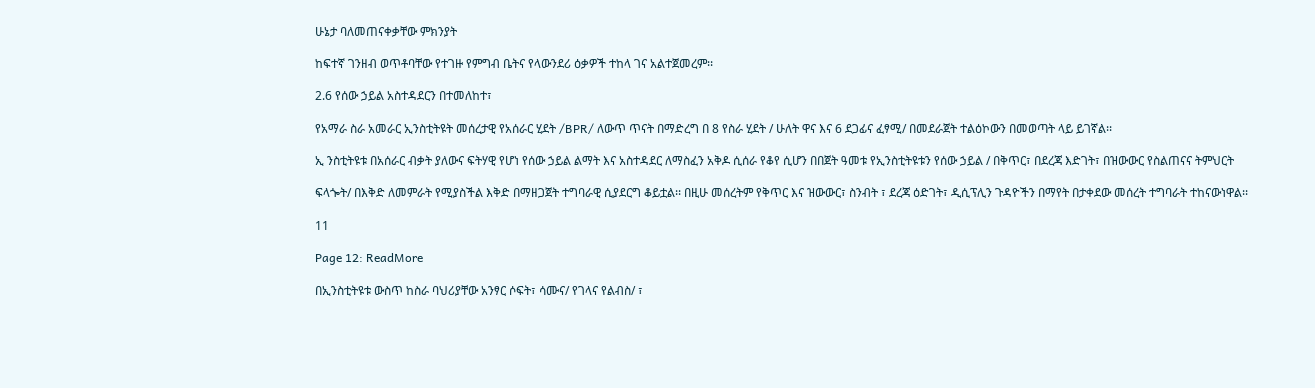ሁኔታ ባለመጠናቀቃቸው ምክንያት

ከፍተኛ ገንዘብ ወጥቶባቸው የተገዙ የምግብ ቤትና የላውንደሪ ዕቃዎች ተከላ ገና አልተጀመረም፡፡

2.6 የሰው ኃይል አስተዳደርን በተመለከተ፣

የአማራ ስራ አመራር ኢንስቲትዩት መሰረታዊ የአሰራር ሂደት /BPR/ ለውጥ ጥናት በማድረግ በ 8 የስራ ሂደት / ሁለት ዋና እና 6 ደጋፊና ፈፃሚ/ በመደራጀት ተልዕኮውን በመወጣት ላይ ይገኛል፡፡

ኢ ንስቲትዩቱ በአሰራር ብቃት ያለውና ፍትሃዊ የሆነ የሰው ኃይል ልማት እና አስተዳደር ለማስፈን አቅዶ ሲሰራ የቆየ ሲሆን በበጀት ዓመቱ የኢንስቲትዩቱን የሰው ኃይል / በቅጥር፣ በደረጃ እድገት፣ በዝውውር የስልጠናና ትምህርት

ፍላጐት/ በእቅድ ለመምራት የሚያስችል እቅድ በማዘጋጀት ተግባራዊ ሲያደርግ ቆይቷል፡፡ በዚሁ መሰረትም የቅጥር እና ዝውውር፣ ስንብት ፣ ደረጃ ዕድገት፣ ዲሲፕሊን ጉዳዮችን በማየት በታቀደው መሰረት ተግባራት ተከናውነዋል፡፡

11

Page 12: ReadMore

በኢንስቲትዩቱ ውስጥ ከስራ ባህሪያቸው አንፃር ሶፍት፣ ሳሙና/ የገላና የልብስ/ ፣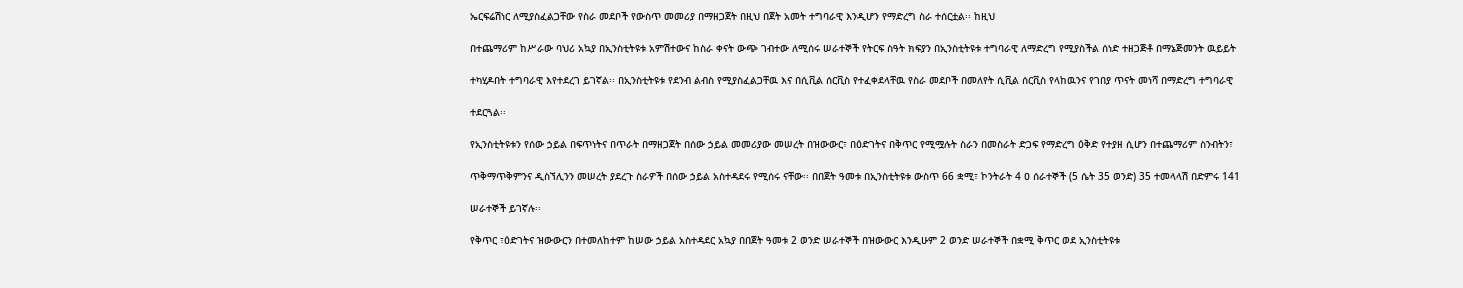ኤርፍሬሽነር ለሚያስፈልጋቸው የስራ መደቦች የውስጥ መመሪያ በማዘጋጀት በዚህ በጀት አመት ተግባራዊ እንዲሆን የማድረግ ስራ ተሰርቷል፡፡ ከዚህ

በተጨማሪም ከሥራው ባህሪ አኳያ በኢንስቲትዩቱ አምሽተውና ከስራ ቀናት ውጭ ገብተው ለሚሰሩ ሠራተኞች የትርፍ ስዓት ክፍያን በኢንስቲትዩቱ ተግባራዊ ለማድረግ የሚያስችል ሰነድ ተዘጋጅቶ በማኔጅመንት ዉይይት

ተካሂዶበት ተግባራዊ እየተደረገ ይገኛል፡፡ በኢንስቲትዩቱ የደንብ ልብስ የሚያስፈልጋቸዉ እና በሲቪል ሰርቪስ የተፈቀደላቸዉ የስራ መደቦች በመለየት ሲቪል ሰርቪስ የላከዉንና የገበያ ጥናት መነሻ በማድረግ ተግባራዊ

ተደርጓል፡፡

የኢንስቲትዩቱን የሰው ኃይል በፍጥነትና በጥራት በማዘጋጀት በሰው ኃይል መመሪያው መሠረት በዝውውር፣ በዕድገትና በቅጥር የሚሟሉት ስራን በመስራት ድጋፍ የማድረግ ዕቅድ የተያዘ ሲሆን በተጨማሪም ስንብትን፣

ጥቅማጥቅምንና ዲስኘሊንን መሠረት ያደረጉ ስራዎች በሰው ኃይል አስተዳደሩ የሚሰሩ ናቸው፡፡ በበጀት ዓመቱ በኢንስቲትዩቱ ውስጥ 66 ቋሚ፣ ኮንትራት 4 ዐ ሰራተኞች (5 ሴት 35 ወንድ) 35 ተመላላሽ በድምሩ 141

ሠራተኞች ይገኛሉ፡፡

የቅጥር ፣ዕድገትና ዝውውርን በተመለከተም ከሠው ኃይል አስተዳደር አኳያ በበጀት ዓመቱ 2 ወንድ ሠራተኞች በዝውውር እንዲሁም 2 ወንድ ሠራተኞች በቋሚ ቅጥር ወደ ኢንስቲትዩቱ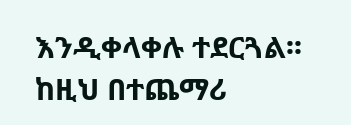እንዲቀላቀሉ ተደርጓል፡፡ ከዚህ በተጨማሪ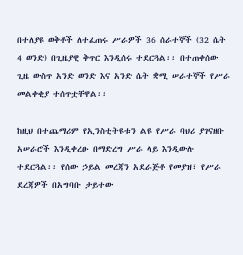በተለያዩ ወቅቶች ለተፈጠሩ ሥራዎች 36 ሰራተኞች (32 ሴት 4 ወንድ) በጊዜያዊ ቅጥር እንዲሰሩ ተደርጓል፡፡ በተጠቀሰው ጊዜ ውስጥ አንድ ወንድ እና አንድ ሴት ቋሚ ሠራተኞች የሥራ መልቀቂያ ተሰጥቷቸዋል፡፡

ከዚህ በተጨማሪም የኢንስቲትዩቱን ልዩ የሥራ ባህሪ ያገናዘቡ አሠራሮች እንዲቀረፁ በማድረግ ሥራ ላይ እንዲውሉ ተደርጓል፡፡ የሰው ኃይል መረጃን አደራጅቶ የመያዝ፣ የሥራ ደረጃዎች በአግባቡ ታይተው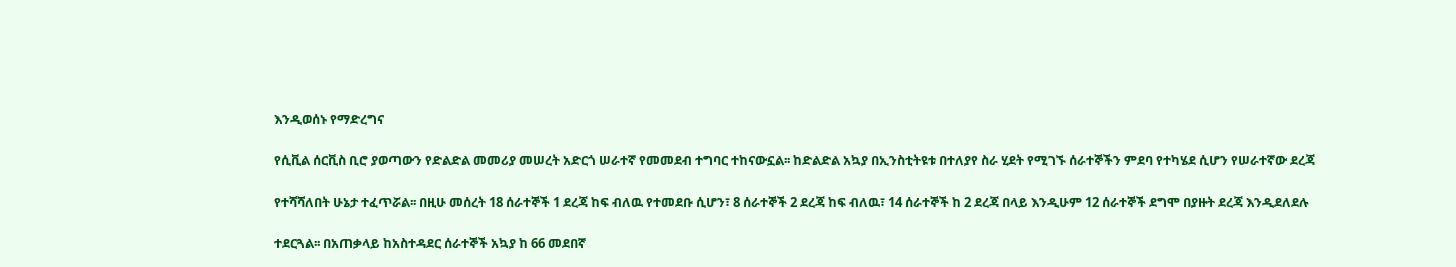እንዲወሰኑ የማድረግና

የሲቪል ሰርቪስ ቢሮ ያወጣውን የድልድል መመሪያ መሠረት አድርጎ ሠራተኛ የመመደብ ተግባር ተከናውኗል፡፡ ከድልድል አኳያ በኢንስቲትዩቱ በተለያየ ስራ ሂደት የሚገኙ ሰራተኞችን ምደባ የተካሄደ ሲሆን የሠራተኛው ደረጃ

የተሻሻለበት ሁኔታ ተፈጥሯል፡፡ በዚሁ መሰረት 18 ሰራተኞች 1 ደረጃ ከፍ ብለዉ የተመደቡ ሲሆን፣ 8 ሰራተኞች 2 ደረጃ ከፍ ብለዉ፣ 14 ሰራተኞች ከ 2 ደረጃ በላይ እንዲሁም 12 ሰራተኞች ደግሞ በያዙት ደረጃ እንዲደለደሉ

ተደርጓል፡፡ በአጠቃላይ ከአስተዳደር ሰራተኞች አኳያ ከ 66 መደበኛ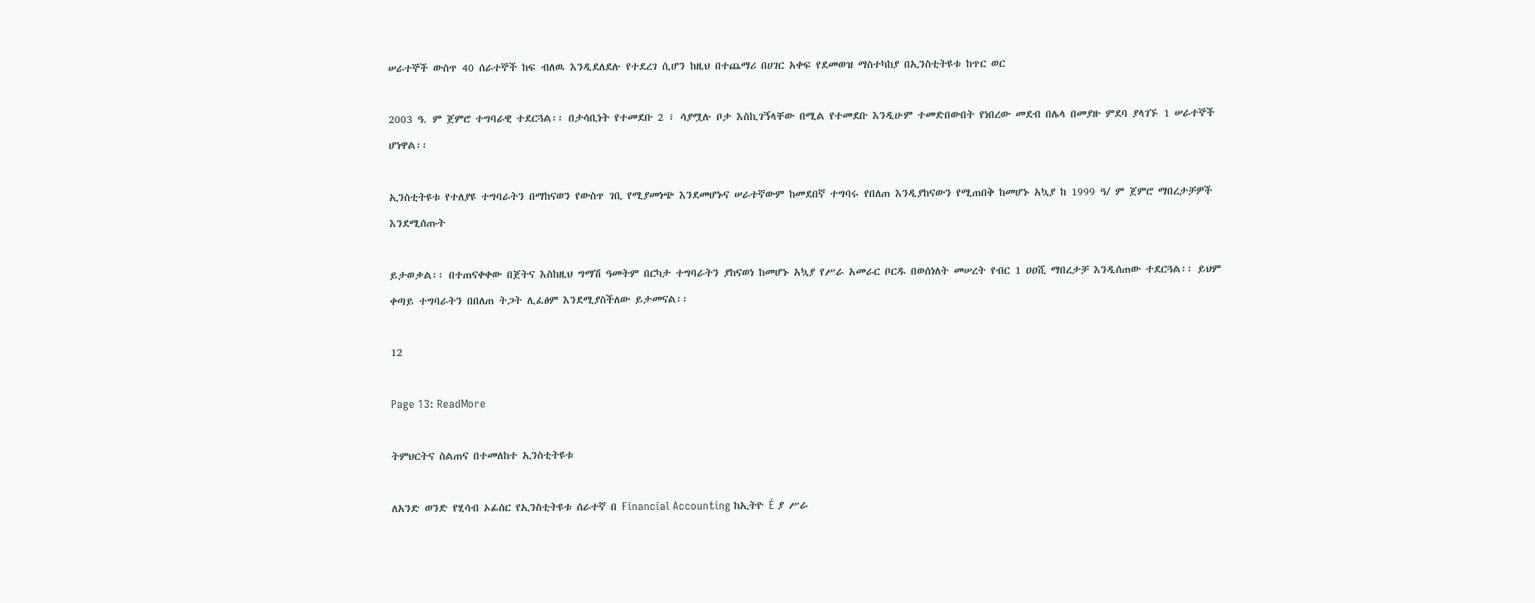ሠራተኞች ውስጥ 40 ሰራተኞች ከፍ ብለዉ እንዲደለደሉ የተደረገ ሲሆን ከዚህ በተጨማሪ በሀገር አቀፍ የደመወዝ ማስተካከያ በኢንስቲትዩቱ ከጥር ወር

2003 ዓ. ም ጀምሮ ተግባራዊ ተደርጓል፡፡ በታሳቢነት የተመደቡ 2 ፣ ሳያሟሉ ቦታ እስኪገኝላቸው በሚል የተመደቡ እንዲሁም ተመድበውበት የነበረው መደብ በሌላ በመያዙ ምደባ ያላገኙ 1 ሠራተኞች ሆነዋል፡፡

ኢንስቲትዩቱ የተለያዩ ተግባራትን በማከናወን የውስጥ ገቢ የሚያመነጭ እንደመሆኑና ሠራተኛውም ከመደበኛ ተግባሩ የበለጠ እንዲያከናውን የሚጠበቅ ከመሆኑ አኳያ ከ 1999 ዓ/ ም ጀምሮ ማበረታቻዎች እንደሚሰጡት

ይታወቃል፡፡ በተጠናቀቀው በጀትና እስከዚህ ግማሽ ዓመትም በርካታ ተግባራትን ያከናወነ ከመሆኑ አኳያ የሥራ አመራር ቦርዱ በወሰነለት መሠረት የብር 1 ዐዐሺ ማበረታቻ እንዲሰጠው ተደርጓል፡፡ ይህም ቀጣይ ተግባራትን በበለጠ ትጋት ሊፈፅም እንደሚያስችለው ይታመናል፡፡

12

Page 13: ReadMore

ትምህርትና ስልጠና በተመለከተ ኢንስቲትዩቱ

ለአንድ ወንድ የሂሳብ ኦፊሰር የኢንስቲትዩቱ ሰራተኛ በ Financial Accounting ከኢትዮ É ያ ሥራ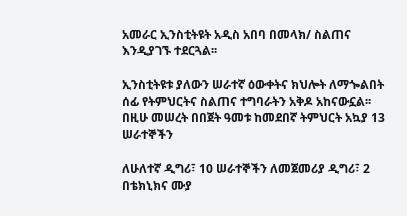አመራር ኢንስቲትዩት አዲስ አበባ በመላክ/ ስልጠና እንዲያገኙ ተደርጓል፡፡

ኢንስቲትዩቱ ያለውን ሠራተኛ ዕውቀትና ክህሎት ለማጐልበት ሰፊ የትምህርትና ስልጠና ተግባራትን አቅዶ አከናውኗል፡፡ በዚሁ መሠረት በበጀት ዓመቱ ከመደበኛ ትምህርት አኳያ 13 ሠራተኞችን

ለሁለተኛ ዲግሪ፣ 10 ሠራተኞችን ለመጀመሪያ ዲግሪ፣ 2 በቴክኒክና ሙያ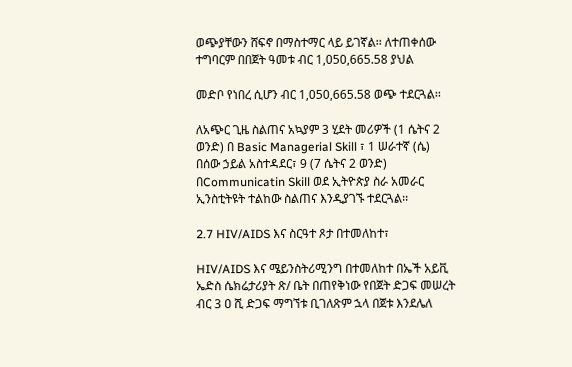ወጭያቸውን ሸፍኖ በማስተማር ላይ ይገኛል፡፡ ለተጠቀሰው ተግባርም በበጀት ዓመቱ ብር 1,050,665.58 ያህል

መድቦ የነበረ ሲሆን ብር 1,050,665.58 ወጭ ተደርጓል፡፡

ለአጭር ጊዜ ስልጠና አኳያም 3 ሂደት መሪዎች (1 ሴትና 2 ወንድ) በ Basic Managerial Skill ፣ 1 ሠራተኛ (ሴ) በሰው ኃይል አስተዳደር፣ 9 (7 ሴትና 2 ወንድ) በCommunicatin Skill ወደ ኢትዮጵያ ስራ አመራር ኢንስቲትዩት ተልከው ስልጠና እንዲያገኙ ተደርጓል፡፡

2.7 HIV/AIDS እና ስርዓተ ጾታ በተመለከተ፣

HIV/AIDS እና ሜይንስትሪሚንግ በተመለከተ በኤች አይቪ ኤድስ ሴክሬታሪያት ጽ/ ቤት በጠየቅነው የበጀት ድጋፍ መሠረት ብር 3 ዐ ሺ ድጋፍ ማግኘቱ ቢገለጽም ኋላ በጀቱ እንደሌለ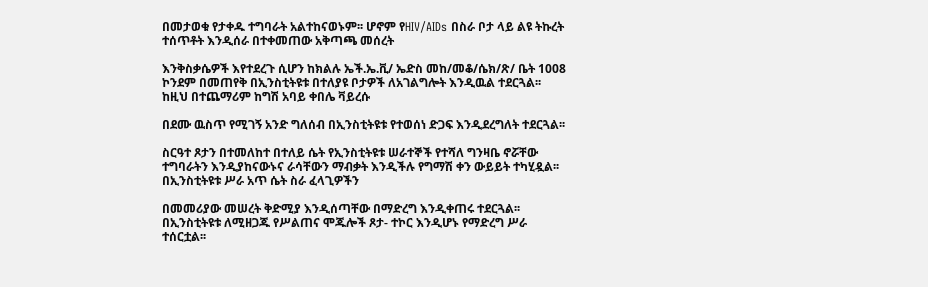በመታወቁ የታቀዱ ተግባራት አልተከናወኑም፡፡ ሆኖም የHIV/AIDs በስራ ቦታ ላይ ልዩ ትኩረት ተሰጥቶት እንዲሰራ በተቀመጠው አቅጣጫ መሰረት

እንቅስቃሴዎች እየተደረጉ ሲሆን ከክልሉ ኤች.ኤ.ቪ/ ኤድስ መከ/መቆ/ሴክ/ጽ/ ቤት 1008 ኮንደም በመጠየቅ በኢንስቲትዩቱ በተለያዩ ቦታዎች ለአገልግሎት እንዲዉል ተደርጓል፡፡ ከዚህ በተጨማሪም ከግሽ አባይ ቀበሌ ቫይረሱ

በደሙ ዉስጥ የሚገኝ አንድ ግለሰብ በኢንስቲትዩቱ የተወሰነ ድጋፍ እንዲደረግለት ተደርጓል፡፡

ስርዓተ ጾታን በተመለከተ በተለይ ሴት የኢንስቲትዩቱ ሠራተኞች የተሻለ ግንዛቤ ኖሯቸው ተግባራትን እንዲያከናውኑና ራሳቸውን ማብቃት እንዲችሉ የግማሽ ቀን ውይይት ተካሂዷል፡፡ በኢንስቲትዩቱ ሥራ አጥ ሴት ስራ ፈላጊዎችን

በመመሪያው መሠረት ቅድሚያ እንዲሰጣቸው በማድረግ እንዲቀጠሩ ተደርጓል፡፡ በኢንስቲትዩቱ ለሚዘጋጁ የሥልጠና ሞጁሎች ጾታ- ተኮር እንዲሆኑ የማድረግ ሥራ ተሰርቷል፡፡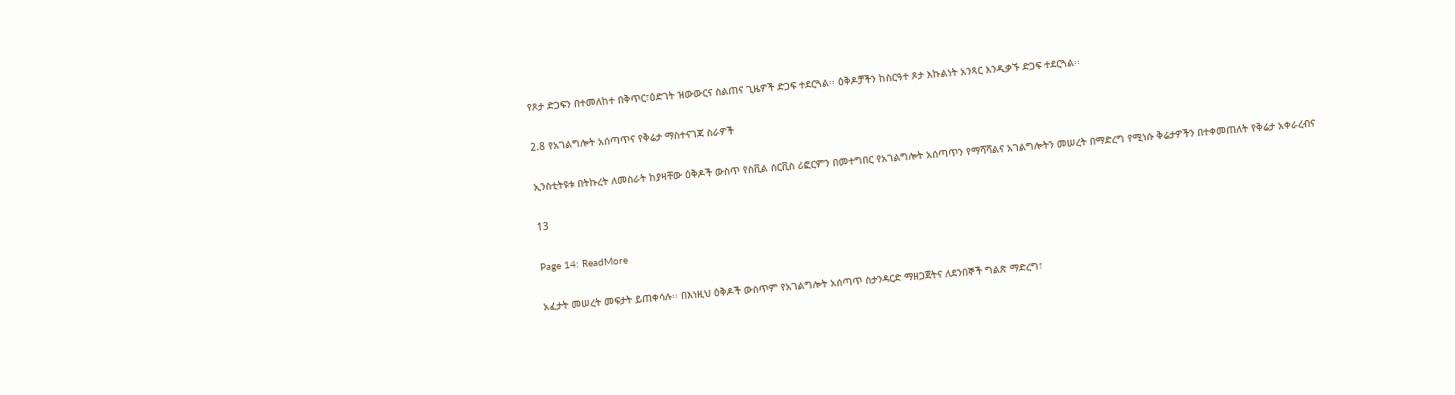የጾታ ድጋፍን በተመለከተ በቅጥር፣ዕድገት ዝውውርና ስልጠና ጊዜዎች ድጋፍ ተደርጓል፡፡ ዕቅዶቻችን ከስርዓተ ጾታ እኩልነት አንጻር እንዲቃኙ ድጋፍ ተደርጓል፡፡

2.8 የአገልግሎት አሰጣጥና የቅሬታ ማስተናገጃ ስራዎች

ኢንስቲትዩቱ በትኩረት ለመስራት ከያዛቸው ዕቅዶች ውስጥ የስቪል ሰርቪስ ሪፎርምን በመተግበር የአገልግሎት አሰጣጥን የማሻሻልና አገልግሎትን መሠረት በማድረግ የሚነሱ ቅሬታዎችን በተቀመጠለት የቅሬታ አቀራረብና

13

Page 14: ReadMore

አፈታት መሠረት መፍታት ይጠቀሳሉ፡፡ በእነዚህ ዕቅዶች ውስጥም የአገልግሎት አሰጣጥ ስታንዳርድ ማዘጋጀትና ለደንበኞች ግልጽ ማድረግ፣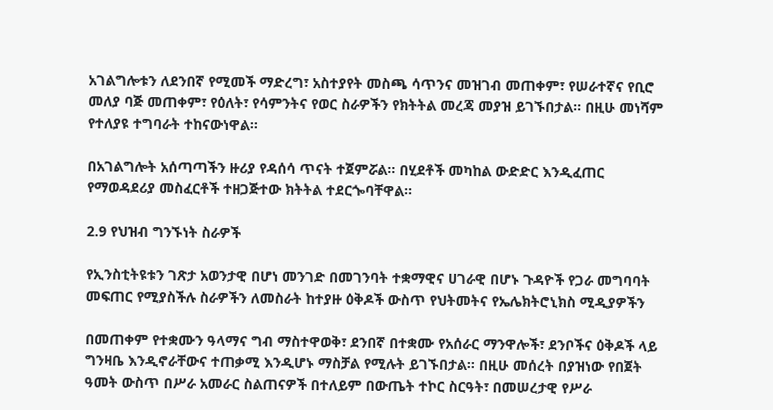አገልግሎቱን ለደንበኛ የሚመች ማድረግ፣ አስተያየት መስጫ ሳጥንና መዝገብ መጠቀም፣ የሠራተኛና የቢሮ መለያ ባጅ መጠቀም፣ የዕለት፣ የሳምንትና የወር ስራዎችን የክትትል መረጃ መያዝ ይገኙበታል፡፡ በዚሁ መነሻም የተለያዩ ተግባራት ተከናውነዋል፡፡

በአገልግሎት አሰጣጣችን ዙሪያ የዳሰሳ ጥናት ተጀምሯል፡፡ በሂደቶች መካከል ውድድር እንዲፈጠር የማወዳደሪያ መስፈርቶች ተዘጋጅተው ክትትል ተደርጐባቸዋል፡፡

2.9 የህዝብ ግንኙነት ስራዎች

የኢንስቲትዩቱን ገጽታ አወንታዊ በሆነ መንገድ በመገንባት ተቋማዊና ሀገራዊ በሆኑ ጉዳዮች የጋራ መግባባት መፍጠር የሚያስችሉ ስራዎችን ለመስራት ከተያዙ ዕቅዶች ውስጥ የህትመትና የኤሌክትሮኒክስ ሚዲያዎችን

በመጠቀም የተቋሙን ዓላማና ግብ ማስተዋወቅ፣ ደንበኛ በተቋሙ የአሰራር ማንዋሎች፣ ደንቦችና ዕቅዶች ላይ ግንዛቤ እንዲኖራቸውና ተጠቃሚ እንዲሆኑ ማስቻል የሚሉት ይገኙበታል፡፡ በዚሁ መሰረት በያዝነው የበጀት ዓመት ውስጥ በሥራ አመራር ስልጠናዎች በተለይም በውጤት ተኮር ስርዓት፣ በመሠረታዊ የሥራ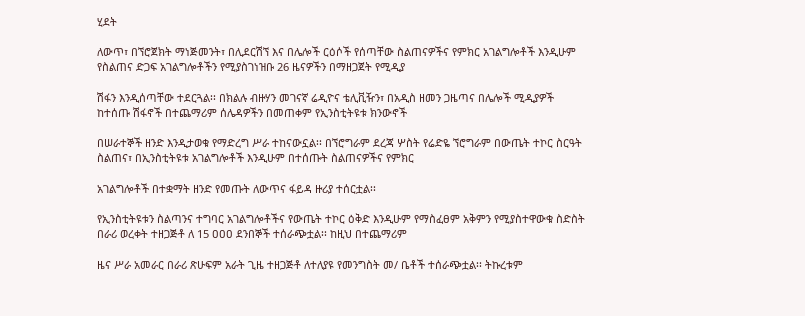ሂደት

ለውጥ፣ በኘሮጀክት ማነጅመንት፣ በሊደርሽኘ እና በሌሎች ርዕሶች የሰጣቸው ስልጠናዎችና የምክር አገልግሎቶች እንዲሁም የስልጠና ድጋፍ አገልግሎቶችን የሚያስገነዝቡ 26 ዜናዎችን በማዘጋጀት የሚዲያ

ሽፋን እንዲሰጣቸው ተደርጓል፡፡ በክልሉ ብዙሃን መገናኛ ሬዲዮና ቴሊቪዥን፣ በአዲስ ዘመን ጋዜጣና በሌሎች ሚዲያዎች ከተሰጡ ሽፋኖች በተጨማሪም ሰሌዳዎችን በመጠቀም የኢንስቲትዩቱ ክንውኖች

በሠራተኞች ዘንድ እንዲታወቁ የማድረግ ሥራ ተከናውኗል፡፡ በኘሮግራም ደረጃ ሦስት የሬድዬ ኘሮግራም በውጤት ተኮር ስርዓት ስልጠና፣ በኢንስቲትዩቱ አገልግሎቶች እንዲሁም በተሰጡት ስልጠናዎችና የምክር

አገልግሎቶች በተቋማት ዘንድ የመጡት ለውጥና ፋይዳ ዙሪያ ተሰርቷል፡፡

የኢንስቲትዩቱን ስልጣንና ተግባር አገልግሎቶችና የውጤት ተኮር ዕቅድ እንዲሁም የማስፈፀም አቅምን የሚያስተዋውቁ ስድስት በራሪ ወረቀት ተዘጋጅቶ ለ 15 ዐዐዐ ደንበኞች ተሰራጭቷል፡፡ ከዚህ በተጨማሪም

ዜና ሥራ አመራር በራሪ ጽሁፍም አራት ጊዜ ተዘጋጅቶ ለተለያዩ የመንግስት መ/ ቤቶች ተሰራጭቷል፡፡ ትኩረቱም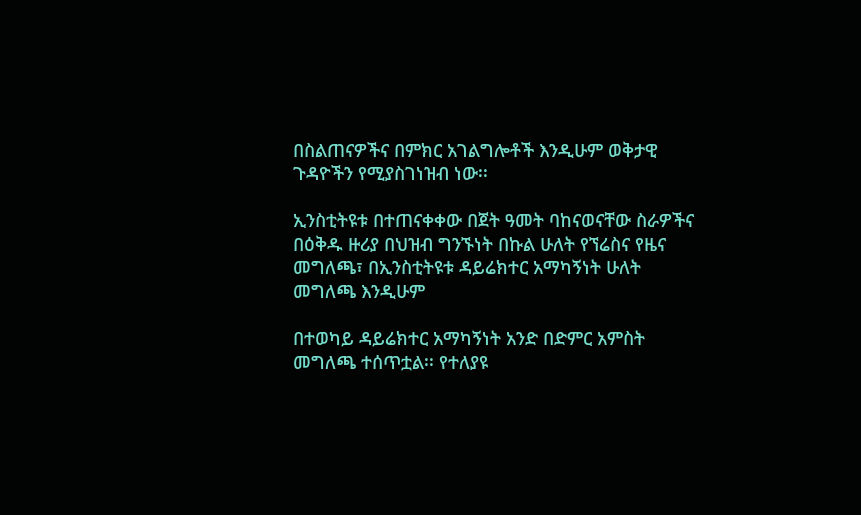በስልጠናዎችና በምክር አገልግሎቶች እንዲሁም ወቅታዊ ጉዳዮችን የሚያስገነዝብ ነው፡፡

ኢንስቲትዩቱ በተጠናቀቀው በጀት ዓመት ባከናወናቸው ስራዎችና በዕቅዱ ዙሪያ በህዝብ ግንኙነት በኩል ሁለት የኘሬስና የዜና መግለጫ፣ በኢንስቲትዩቱ ዳይሬክተር አማካኝነት ሁለት መግለጫ እንዲሁም

በተወካይ ዳይሬክተር አማካኝነት አንድ በድምር አምስት መግለጫ ተሰጥቷል፡፡ የተለያዩ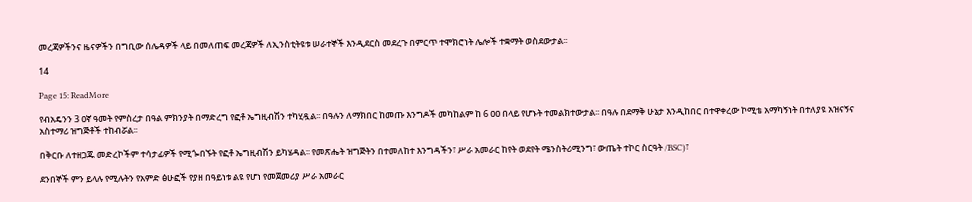መረጃዎችንና ዜናዎችን በግቢው ሰሌዳዎች ላይ በመለጠፍ መረጃዎች ለኢንስቲትዩቱ ሠራተኞች እንዲደርስ መደረጉ በምርጥ ተሞክሮነት ሌሎች ተቋማት ወስደውታል፡፡

14

Page 15: ReadMore

የብአዴንን 3 ዐኛ ዓመት የምስረታ በዓል ምክንያት በማድረግ የፎቶ ኤግዚብሽን ተካሂዷል፡፡ በዓሉን ለማክበር ከመጡ እንግዶች መካከልም ከ 6 ዐዐ በላይ የሆኑት ተመልክተውታል፡፡ በዓሉ በደማቅ ሁኔታ እንዲከበር በተዋቀረው ኮሚቴ አማካኝነት በተለያዩ አዝናኝና አስተማሪ ዝግጅቶች ተከብሯል፡፡

በቅርቡ ለተዘጋጁ መድረኮችም ተሳታፊዎች የሚጐበኙት የፎቶ ኤግዚብሽን ይካሄዳል፡፡ የመጽሔት ዝግጅትን በተመለከተ እንግዳችን፣ ሥራ አመራር ከየት ወደየት ሜንስትሪሚንግ፣ ውጤት ተኮር ስርዓት /BSC)፣

ደንበኞች ምን ይላሉ የሚሉትን የአምድ ፅሁፎች የያዘ በዓይነቱ ልዩ የሆነ የመጀመሪያ ሥራ አመራር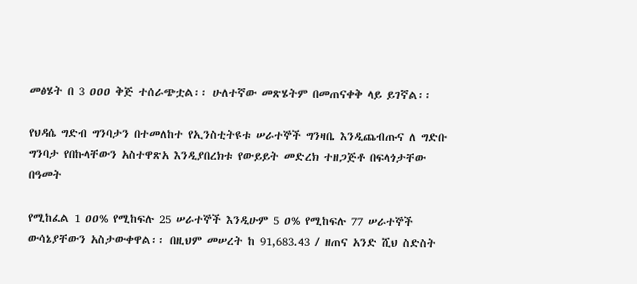መፅሄት በ 3 ዐዐዐ ቅጅ ተሰራጭቷል፡፡ ሁለተኛው መጽሄትም በመጠናቀቅ ላይ ይገኛል፡፡

የህዳሴ ግድብ ግንባታን በተመለከተ የኢንስቲትዩቱ ሠራተኞች ግንዛቤ እንዲጨብጡና ለ ግድቡ ግንባታ የበኩላቸውን አስተዋጽአ እንዲያበረክቱ የውይይት መድረክ ተዘጋጅቶ በፍላጎታቸው በዓመት

የሚከፈል 1 ዐዐ% የሚከፍሉ 25 ሠራተኞች እንዲሁም 5 ዐ% የሚከፍሉ 77 ሠራተኞች ውሳኔያቸውን አስታውቀዋል፡፡ በዚህም መሠረት ከ 91,683.43 / ዘጠና አንድ ሺህ ስድስት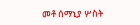መቶ ሰማኒያ ሦስት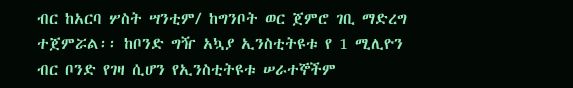ብር ከአርባ ሦስት ሣንቲም/ ከግንቦት ወር ጀምሮ ገቢ ማድረግ ተጀምሯል፡፡ ከቦንድ ግዥ አኳያ ኢንስቲትዩቱ የ 1 ሚሊዮን ብር ቦንድ የገዛ ሲሆን የኢንስቲትዩቱ ሠራተኞችም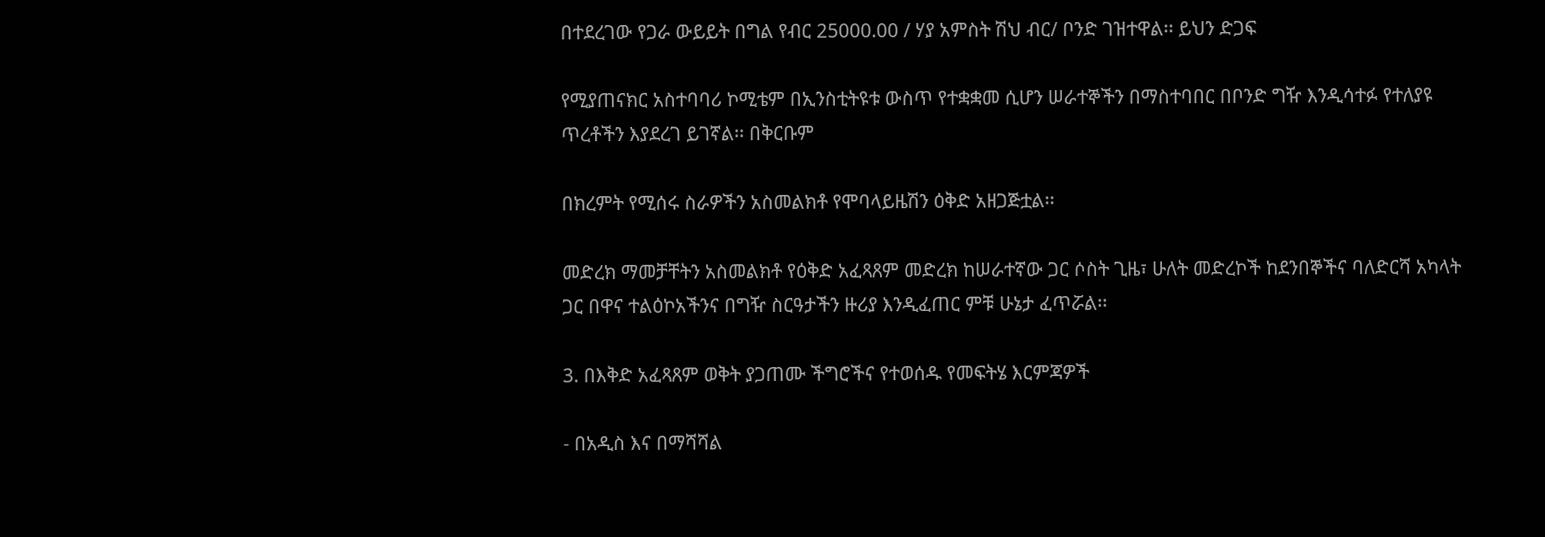በተደረገው የጋራ ውይይት በግል የብር 25000.00 / ሃያ አምስት ሽህ ብር/ ቦንድ ገዝተዋል፡፡ ይህን ድጋፍ

የሚያጠናክር አስተባባሪ ኮሚቴም በኢንስቲትዩቱ ውስጥ የተቋቋመ ሲሆን ሠራተኞችን በማስተባበር በቦንድ ግዥ እንዲሳተፉ የተለያዩ ጥረቶችን እያደረገ ይገኛል፡፡ በቅርቡም

በክረምት የሚሰሩ ስራዎችን አስመልክቶ የሞባላይዜሽን ዕቅድ አዘጋጅቷል፡፡

መድረክ ማመቻቸትን አስመልክቶ የዕቅድ አፈጻጸም መድረክ ከሠራተኛው ጋር ሶስት ጊዜ፣ ሁለት መድረኮች ከደንበኞችና ባለድርሻ አካላት ጋር በዋና ተልዕኮአችንና በግዥ ስርዓታችን ዙሪያ እንዲፈጠር ምቹ ሁኔታ ፈጥሯል፡፡

3. በእቅድ አፈጻጸም ወቅት ያጋጠሙ ችግሮችና የተወሰዱ የመፍትሄ እርምጃዎች

- በአዲስ እና በማሻሻል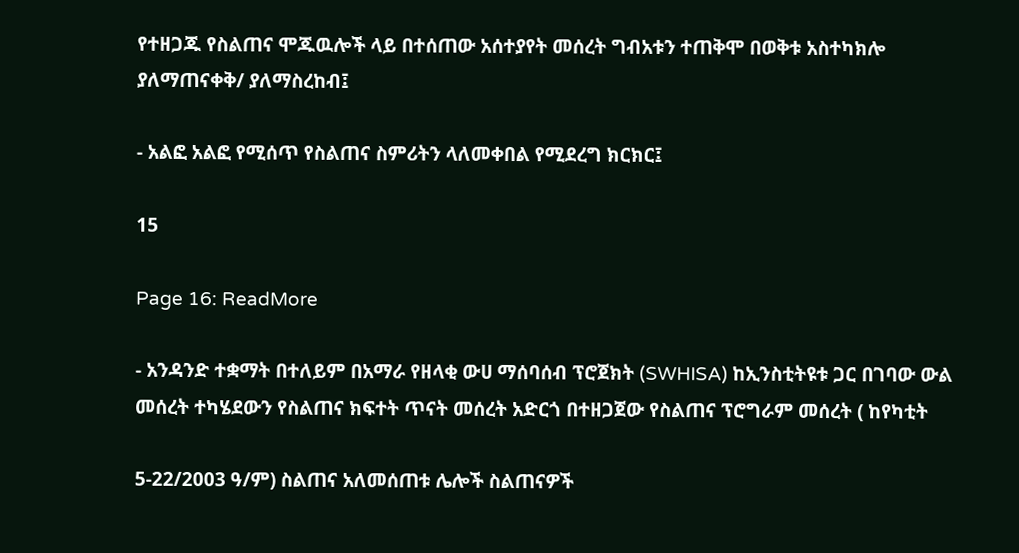የተዘጋጁ የስልጠና ሞጁዉሎች ላይ በተሰጠው አሰተያየት መሰረት ግብአቱን ተጠቅሞ በወቅቱ አስተካክሎ ያለማጠናቀቅ/ ያለማስረከብ፤

- አልፎ አልፎ የሚሰጥ የስልጠና ስምሪትን ላለመቀበል የሚደረግ ክርክር፤

15

Page 16: ReadMore

- አንዳንድ ተቋማት በተለይም በአማራ የዘላቂ ውሀ ማሰባሰብ ፕሮጀክት (SWHISA) ከኢንስቲትዩቱ ጋር በገባው ውል መሰረት ተካሄደውን የስልጠና ክፍተት ጥናት መሰረት አድርጎ በተዘጋጀው የስልጠና ፕሮግራም መሰረት ( ከየካቲት

5-22/2003 ዓ/ም) ስልጠና አለመሰጠቱ ሌሎች ስልጠናዎች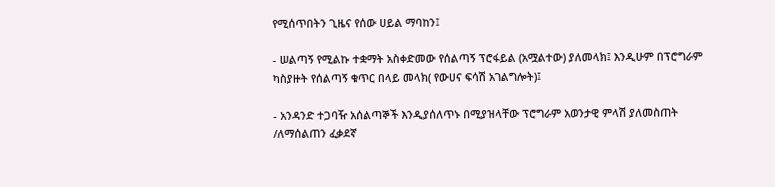የሚሰጥበትን ጊዜና የሰው ሀይል ማባከን፤

- ሠልጣኝ የሚልኩ ተቋማት አስቀድመው የሰልጣኝ ፕሮፋይል (አሟልተው) ያለመላክ፤ እንዲሁም በፕሮግራም ካስያዙት የሰልጣኝ ቁጥር በላይ መላክ( የውሀና ፍሳሽ አገልግሎት)፤

- አንዳንድ ተጋባዥ አሰልጣኞች እንዲያሰለጥኑ በሚያዝላቸው ፕሮግራም አወንታዊ ምላሽ ያለመስጠት /ለማሰልጠን ፈቃደኛ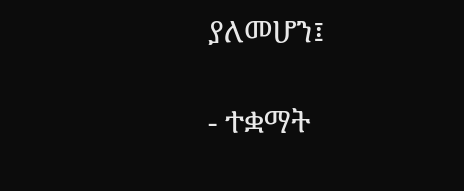ያለመሆን፤

- ተቋማት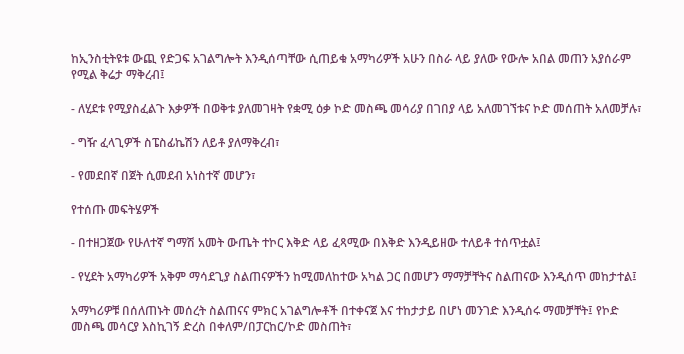ከኢንስቲትዩቱ ውጪ የድጋፍ አገልግሎት እንዲሰጣቸው ሲጠይቁ አማካሪዎች አሁን በስራ ላይ ያለው የውሎ አበል መጠን አያሰራም የሚል ቅሬታ ማቅረብ፤

- ለሂደቱ የሚያስፈልጉ እቃዎች በወቅቱ ያለመገዛት የቋሚ ዕቃ ኮድ መስጫ መሳሪያ በገበያ ላይ አለመገኘቱና ኮድ መሰጠት አለመቻሉ፣

- ግዥ ፈላጊዎች ስፔስፊኬሽን ለይቶ ያለማቅረብ፣

- የመደበኛ በጀት ሲመደብ አነስተኛ መሆን፣

የተሰጡ መፍትሄዎች

- በተዘጋጀው የሁለተኛ ግማሽ አመት ውጤት ተኮር እቅድ ላይ ፈጻሚው በእቅድ እንዲይዘው ተለይቶ ተሰጥቷል፤

- የሂደት አማካሪዎች አቅም ማሳደጊያ ስልጠናዎችን ከሚመለከተው አካል ጋር በመሆን ማማቻቸትና ስልጠናው እንዲሰጥ መከታተል፤

አማካሪዎቹ በሰለጠኑት መሰረት ስልጠናና ምክር አገልግሎቶች በተቀናጀ እና ተከታታይ በሆነ መንገድ እንዲሰሩ ማመቻቸት፤ የኮድ መስጫ መሳርያ እስኪገኝ ድረስ በቀለም/በፓርከር/ኮድ መስጠት፣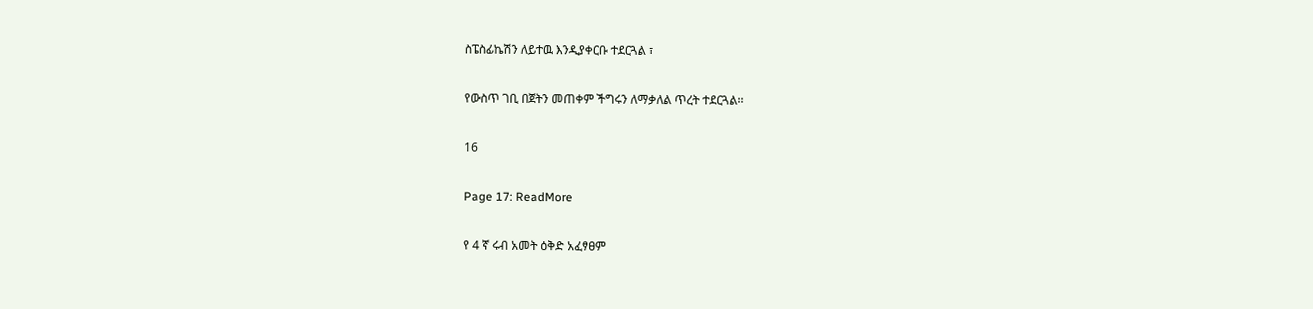ስፔስፊኬሽን ለይተዉ እንዲያቀርቡ ተደርጓል ፣

የውስጥ ገቢ በጀትን መጠቀም ችግሩን ለማቃለል ጥረት ተደርጓል፡፡

16

Page 17: ReadMore

የ 4 ኛ ሩብ አመት ዕቅድ አፈፃፀም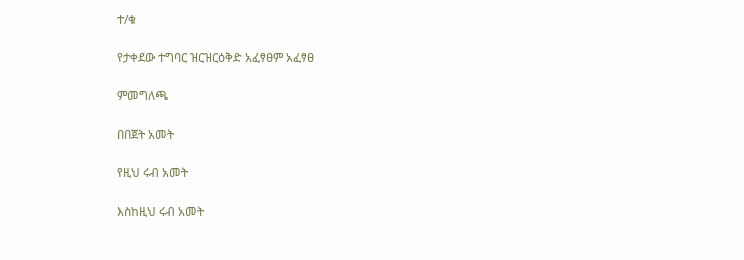ተ/ቁ

የታቀደው ተግባር ዝርዝርዕቅድ አፈፃፀም አፈፃፀ

ምመግለጫ

በበጀት አመት

የዚህ ሩብ አመት

እስከዚህ ሩብ አመት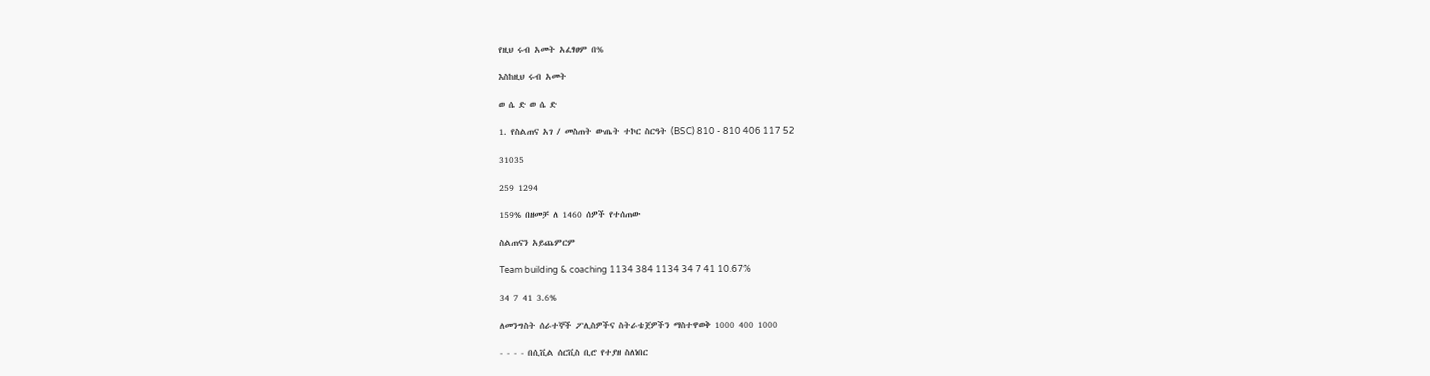የዚህ ሩብ አመት አፈፃፀም በ%

እስከዚህ ሩብ አመት

ወ ሴ ድ ወ ሴ ድ

1. የስልጠና አገ / መስጠት ውጤት ተኮር ስርዓት (BSC) 810 - 810 406 117 52

31035

259 1294

159% በዘመቻ ለ 1460 ሰዎች የተሰጠው

ስልጠናን አይጨምርም

Team building & coaching 1134 384 1134 34 7 41 10.67%

34 7 41 3.6%

ለመንግስት ሰራተኞች ፖሊስዎችና ስትራቴጀዎችን ማስተዋወቅ 1000 400 1000

- - - - በሲቪል ሰርቪስ ቢሮ የተያዘ ስለነበር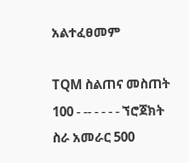አልተፈፀመም

TQM ስልጠና መስጠት 100 - -- - - - - ኘሮጀክት ስራ አመራር 500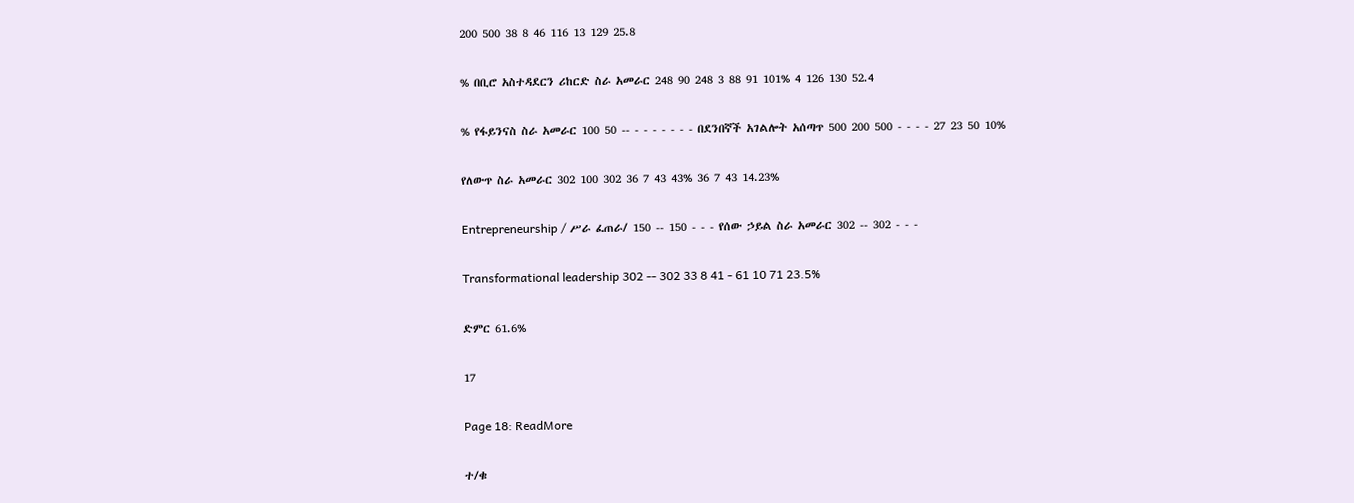200 500 38 8 46 116 13 129 25.8

% በቢሮ አስተዳደርን ሪከርድ ስራ አመራር 248 90 248 3 88 91 101% 4 126 130 52.4

% የፋይንናስ ስራ አመራር 100 50 -- - - - - - - - በደንበኛች አገልሎት አሰጣጥ 500 200 500 - - - - 27 23 50 10%

የለውጥ ስራ አመራር 302 100 302 36 7 43 43% 36 7 43 14.23%

Entrepreneurship / ሥራ ፈጠራ/ 150 -- 150 - - - የሰው ኃይል ስራ አመራር 302 -- 302 - - -

Transformational leadership 302 -- 302 33 8 41 - 61 10 71 23.5%

ድምር 61.6%

17

Page 18: ReadMore

ተ/ቁ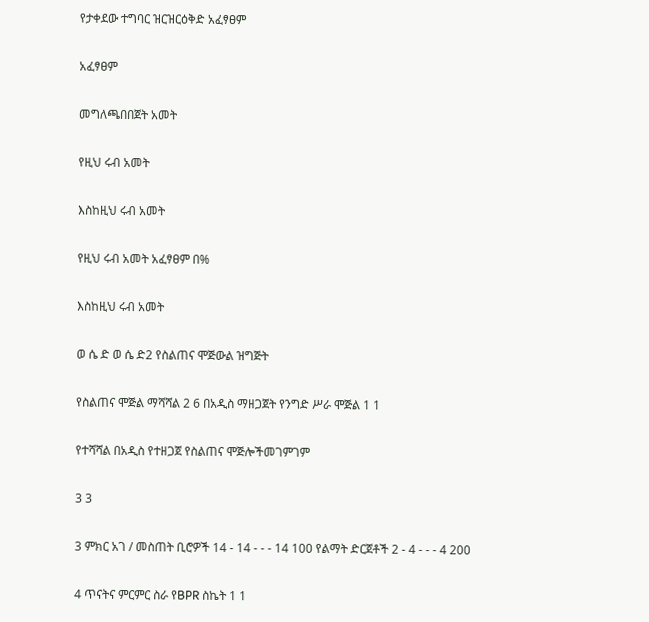የታቀደው ተግባር ዝርዝርዕቅድ አፈፃፀም

አፈፃፀም

መግለጫበበጀት አመት

የዚህ ሩብ አመት

እስከዚህ ሩብ አመት

የዚህ ሩብ አመት አፈፃፀም በ%

እስከዚህ ሩብ አመት

ወ ሴ ድ ወ ሴ ድ2 የስልጠና ሞጅውል ዝግጅት

የስልጠና ሞጅል ማሻሻል 2 6 በአዲስ ማዘጋጀት የንግድ ሥራ ሞጅል 1 1

የተሻሻል በአዲስ የተዘጋጀ የስልጠና ሞጅሎችመገምገም

3 3

3 ምክር አገ / መስጠት ቢሮዎች 14 - 14 - - - 14 100 የልማት ድርጀቶች 2 - 4 - - - 4 200

4 ጥናትና ምርምር ስራ የBPR ስኬት 1 1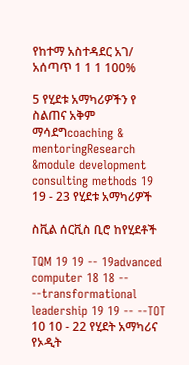የከተማ አስተዳደር አገ/ አሰጣጥ 1 1 1 100%

5 የሂደቱ አማካሪዎችን የ ስልጠና አቅም ማሳደግcoaching & mentoringResearch &module development consulting methods 19 19 - 23 የሂደቱ አማካሪዎች

ስቪል ሰርቪስ ቢሮ ከየሂደቶች

TQM 19 19 -- 19advanced computer 18 18 -- --transformational leadership 19 19 -- --TOT 10 10 - 22 የሂደት አማካሪና የኦዲት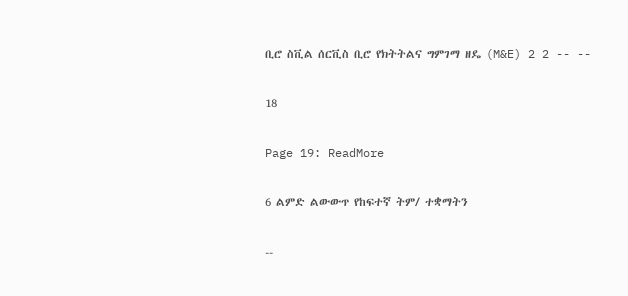ቢሮ ስቪል ሰርቪስ ቢሮ የክትትልና ግምገማ ዘዴ (M&E) 2 2 -- --

18

Page 19: ReadMore

6 ልምድ ልውውጥ የከፍተኛ ትም/ ተቋማትን

--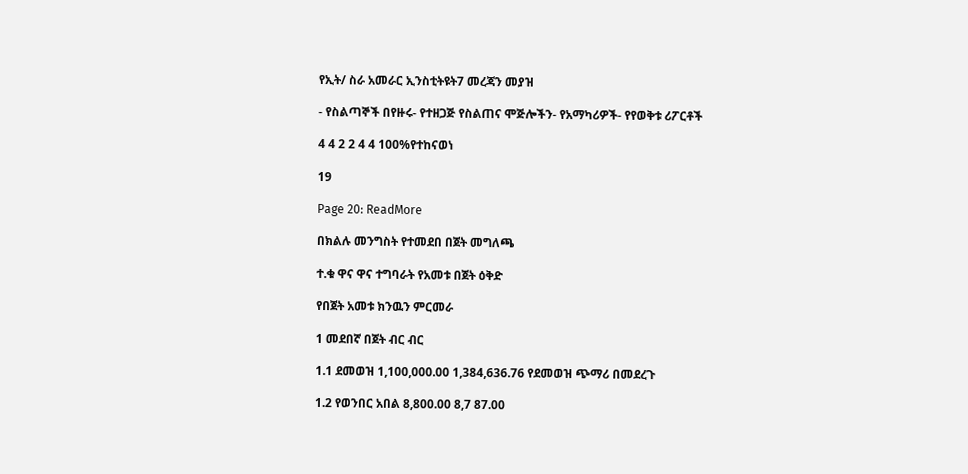የኢት/ ስራ አመራር ኢንስቲትዩት7 መረጃን መያዝ

- የስልጣኞች በየዙሩ- የተዘጋጅ የስልጠና ሞጅሎችን- የአማካሪዎች- የየወቅቱ ሪፖርቶች

4 4 2 2 4 4 100%የተከናወነ

19

Page 20: ReadMore

በክልሉ መንግስት የተመደበ በጀት መግለጫ

ተ.ቁ ዋና ዋና ተግባራት የአመቱ በጀት ዕቅድ

የበጀት አመቱ ክንዉን ምርመራ

1 መደበኛ በጀት ብር ብር

1.1 ደመወዝ 1,100,000.00 1,384,636.76 የደመወዝ ጭማሪ በመደረጉ

1.2 የወንበር አበል 8,800.00 8,7 87.00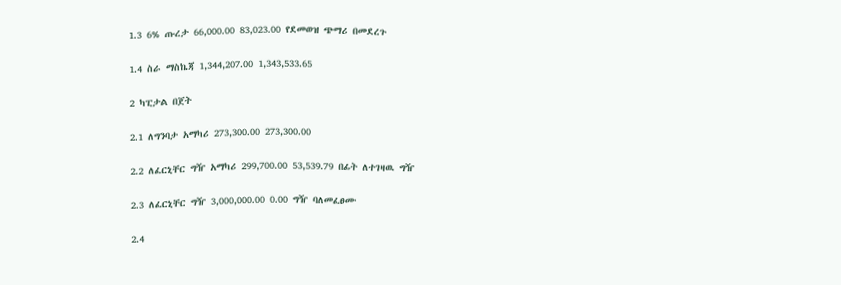1.3 6% ጡረታ 66,000.00 83,023.00 የደመወዝ ጭማሪ በመደረጉ

1.4 ስራ ማስኬጃ 1,344,207.00 1,343,533.65

2 ካፒታል በጀት

2.1 ለግንባታ አማካሪ 273,300.00 273,300.00

2.2 ለፈርኒቸር ግዥ አማካሪ 299,700.00 53,539.79 በፊት ለተገዛዉ ግዥ

2.3 ለፈርኒቸር ግዥ 3,000,000.00 0.00 ግዥ ባለመፈፀሙ

2.4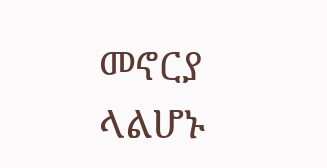መኖርያ ላልሆኑ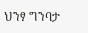ህንፃ ግንባታ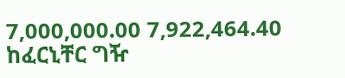7,000,000.00 7,922,464.40 ከፈርኒቸር ግዥ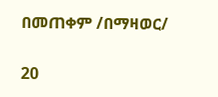በመጠቀም /በማዛወር/

20